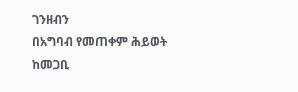ገንዘብን
በአግባብ የመጠቀም ሕይወት
ከመጋቢ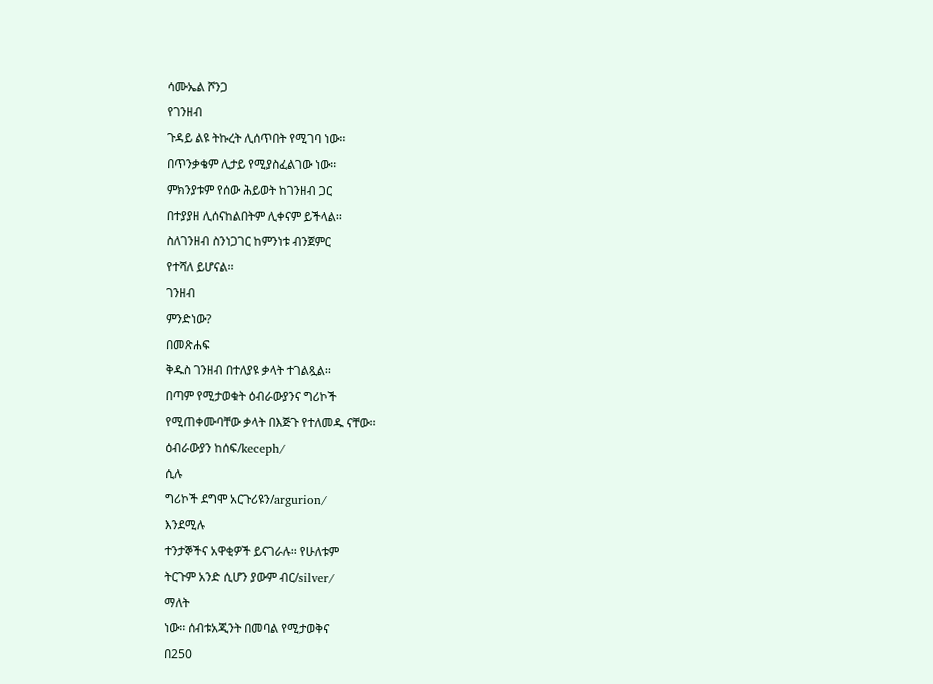ሳሙኤል ሾንጋ
የገንዘብ
ጉዳይ ልዩ ትኩረት ሊሰጥበት የሚገባ ነው፡፡
በጥንቃቄም ሊታይ የሚያስፈልገው ነው፡፡
ምክንያቱም የሰው ሕይወት ከገንዘብ ጋር
በተያያዘ ሊሰናከልበትም ሊቀናም ይችላል፡፡
ስለገንዘብ ስንነጋገር ከምንነቱ ብንጀምር
የተሻለ ይሆናል፡፡
ገንዘብ
ምንድነው?
በመጽሐፍ
ቅዱስ ገንዘብ በተለያዩ ቃላት ተገልጿል፡፡
በጣም የሚታወቁት ዕብራውያንና ግሪኮች
የሚጠቀሙባቸው ቃላት በእጅጉ የተለመዱ ናቸው፡፡
ዕብራውያን ከሰፍ/keceph/
ሲሉ
ግሪኮች ደግሞ አርጉሪዩን/argurion/
እንደሚሉ
ተንታኞችና አዋቂዎች ይናገራሉ፡፡ የሁለቱም
ትርጉም አንድ ሲሆን ያውም ብር/silver/
ማለት
ነው፡፡ ሰብቱአጂንት በመባል የሚታወቅና
በ250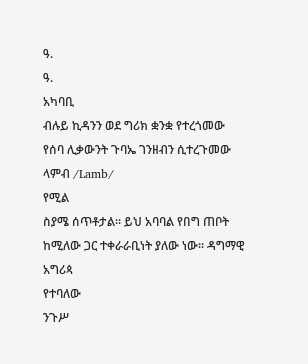ዓ.
ዓ.
አካባቢ
ብሉይ ኪዳንን ወደ ግሪክ ቋንቋ የተረጎመው
የሰባ ሊቃውንት ጉባኤ ገንዘብን ሲተረጉመው
ላምብ /Lamb/
የሚል
ስያሜ ሰጥቶታል፡፡ ይህ አባባል የበግ ጠቦት
ከሚለው ጋር ተቀራራቢነት ያለው ነው፡፡ ዳግማዊ
አግሪጳ
የተባለው
ንጉሥ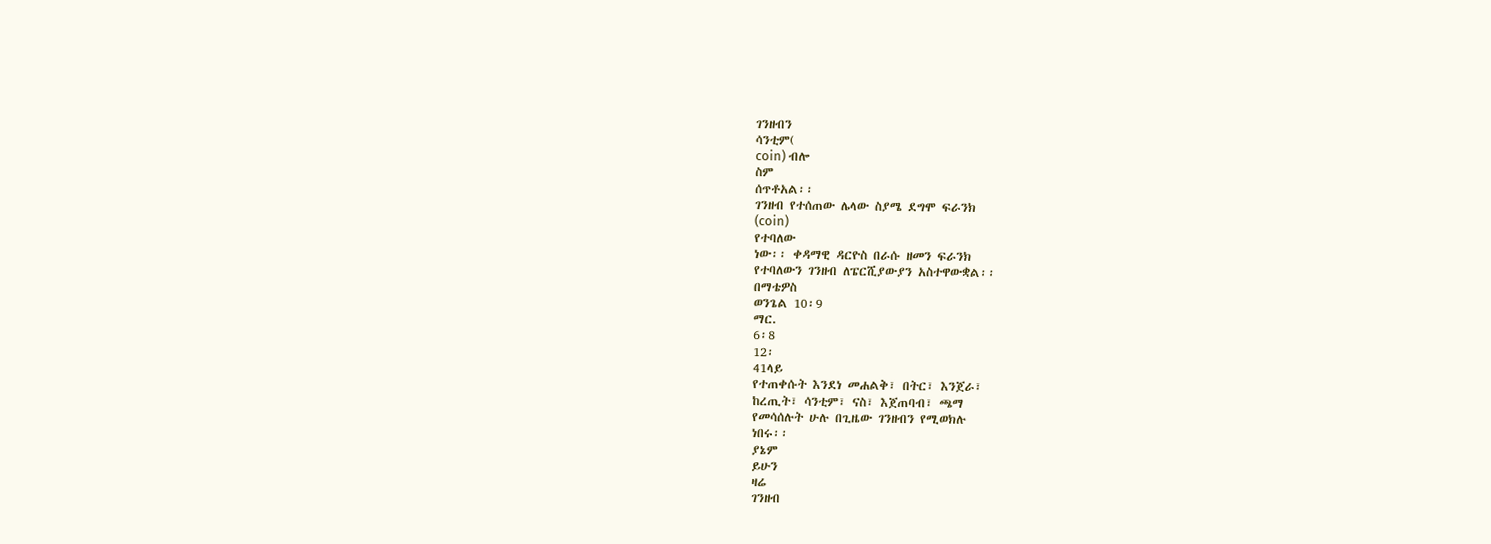ገንዘብን
ሳንቲም(
coin) ብሎ
ስም
ሰጥቶአል፡፡
ገንዘብ የተሰጠው ሌላው ስያሜ ደግሞ ፍራንክ
(coin)
የተባለው
ነው፡፡ ቀዳማዊ ዳርዮስ በራሱ ዘመን ፍራንክ
የተባለውን ገንዘብ ለፔርሺያውያን አስተዋውቋል፡፡
በማቴዎስ
ወንጌል 10፡9
ማር.
6፡8
12፡
41ላይ
የተጠቀሱት እንደነ መሐልቅ፣ በትር፣ እንጀራ፣
ከረጢት፣ ሳንቲም፣ ናስ፣ እጀጠባብ፣ ጫማ
የመሳሰሉት ሁሉ በጊዜው ገንዘብን የሚወክሉ
ነበሩ፡፡
ያኔም
ይሁን
ዛሬ
ገንዘብ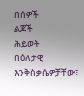በሰዎች
ልጆች
ሕይወት
በዕለታዊ
እንቅስቃሴዎቻቸው፣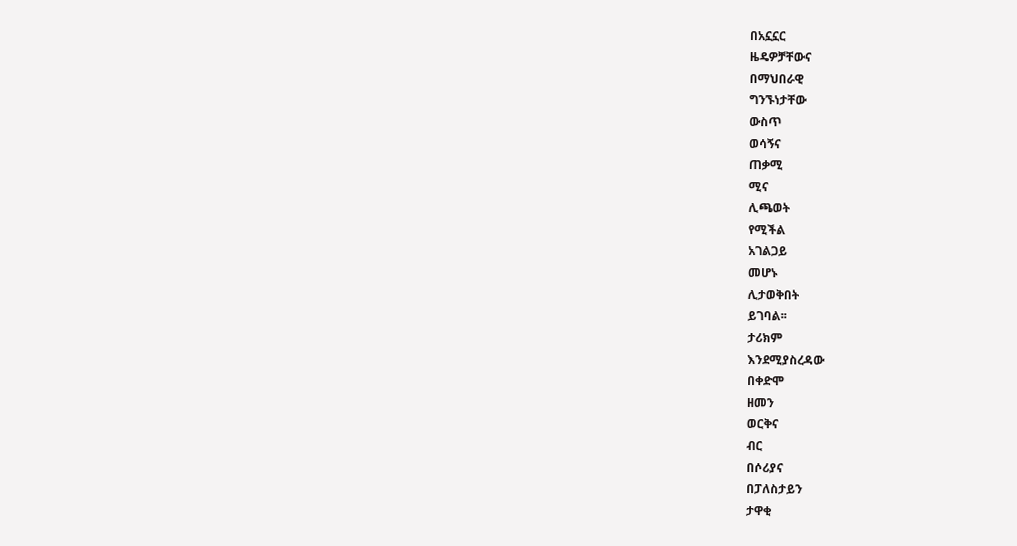በአኗኗር
ዜዴዎቻቸውና
በማህበራዊ
ግንኙነታቸው
ውስጥ
ወሳኝና
ጠቃሚ
ሚና
ሊጫወት
የሚችል
አገልጋይ
መሆኑ
ሊታወቅበት
ይገባል፡፡
ታሪክም
እንደሚያስረዳው
በቀድሞ
ዘመን
ወርቅና
ብር
በሶሪያና
በፓለስታይን
ታዋቂ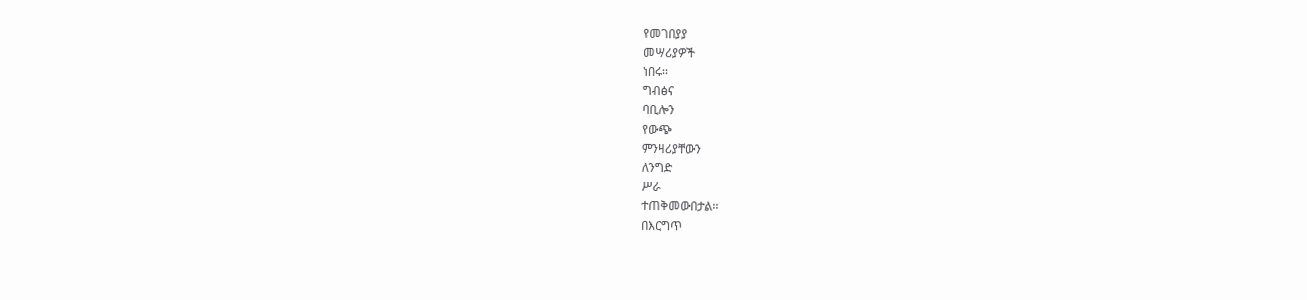የመገበያያ
መሣሪያዎች
ነበሩ፡፡
ግብፅና
ባቢሎን
የውጭ
ምንዛሪያቸውን
ለንግድ
ሥራ
ተጠቅመውበታል፡፡
በእርግጥ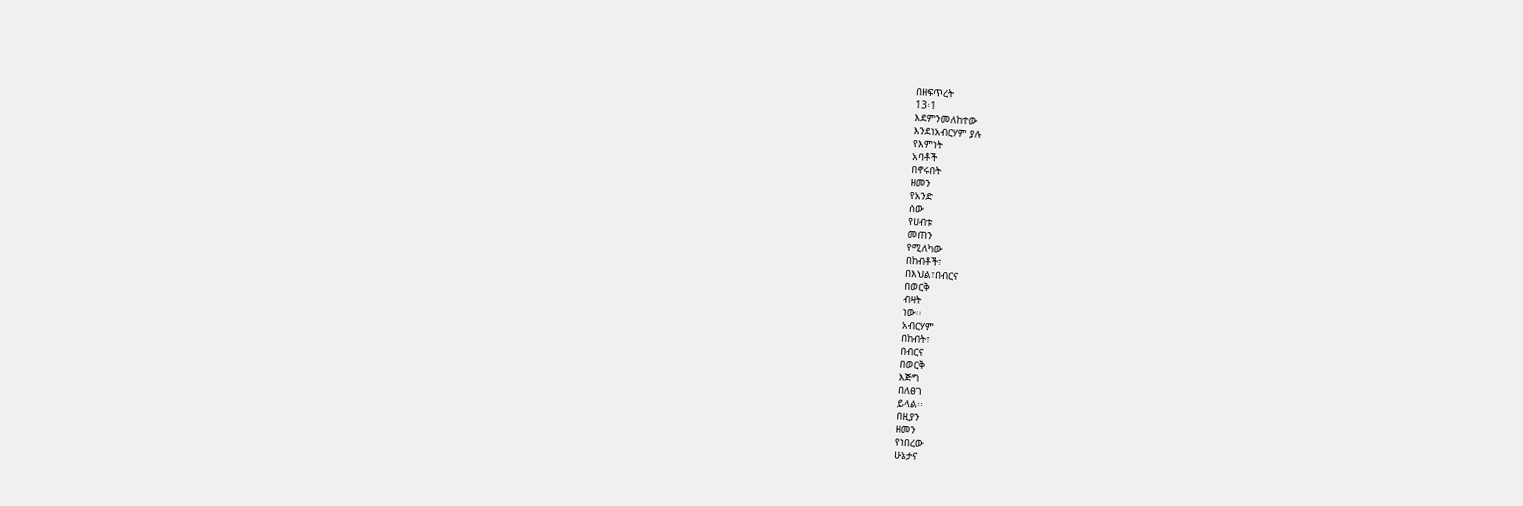በዘፍጥረት
13፡1
እደምንመለከተው
እንደነአብርሃም ያሉ
የእምነት
አባቶች
በኖሩበት
ዘመን
የአንድ
ሰው
የሀብቱ
መጠን
የሚለካው
በከብቶች፣
በእህል፣በብርና
በወርቅ
ብዛት
ነው፡፡
አብርሃም
በከብት፣
በብርና
በወርቅ
እጅግ
በለፀገ
ይላል፡፡
በዚያን
ዘመን
የነበረው
ሁኔታና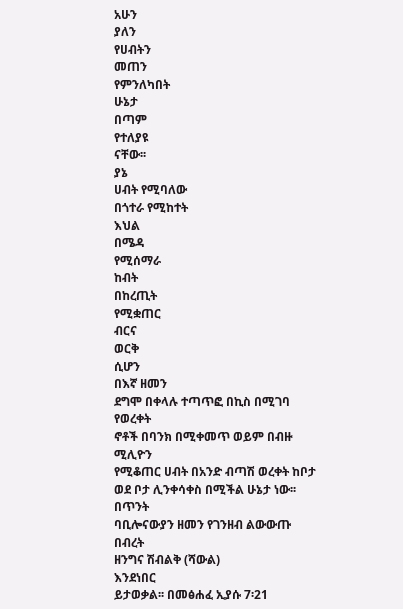አሁን
ያለን
የሀብትን
መጠን
የምንለካበት
ሁኔታ
በጣም
የተለያዩ
ናቸው፡፡
ያኔ
ሀብት የሚባለው
በጎተራ የሚከተት
እህል
በሜዳ
የሚሰማራ
ከብት
በከረጢት
የሚቋጠር
ብርና
ወርቅ
ሲሆን
በእኛ ዘመን
ደግሞ በቀላሉ ተጣጥፎ በኪስ በሚገባ የወረቀት
ኖቶች በባንክ በሚቀመጥ ወይም በብዙ ሚሊዮን
የሚቆጠር ሀብት በአንድ ብጣሽ ወረቀት ከቦታ
ወደ ቦታ ሊንቀሳቀስ በሚችል ሁኔታ ነው፡፡
በጥንት
ባቢሎናውያን ዘመን የገንዘብ ልውውጡ በብረት
ዘንግና ሽብልቅ (ሻውል)
እንደነበር
ይታወቃል፡፡ በመፅሐፈ ኢያሱ 7፡21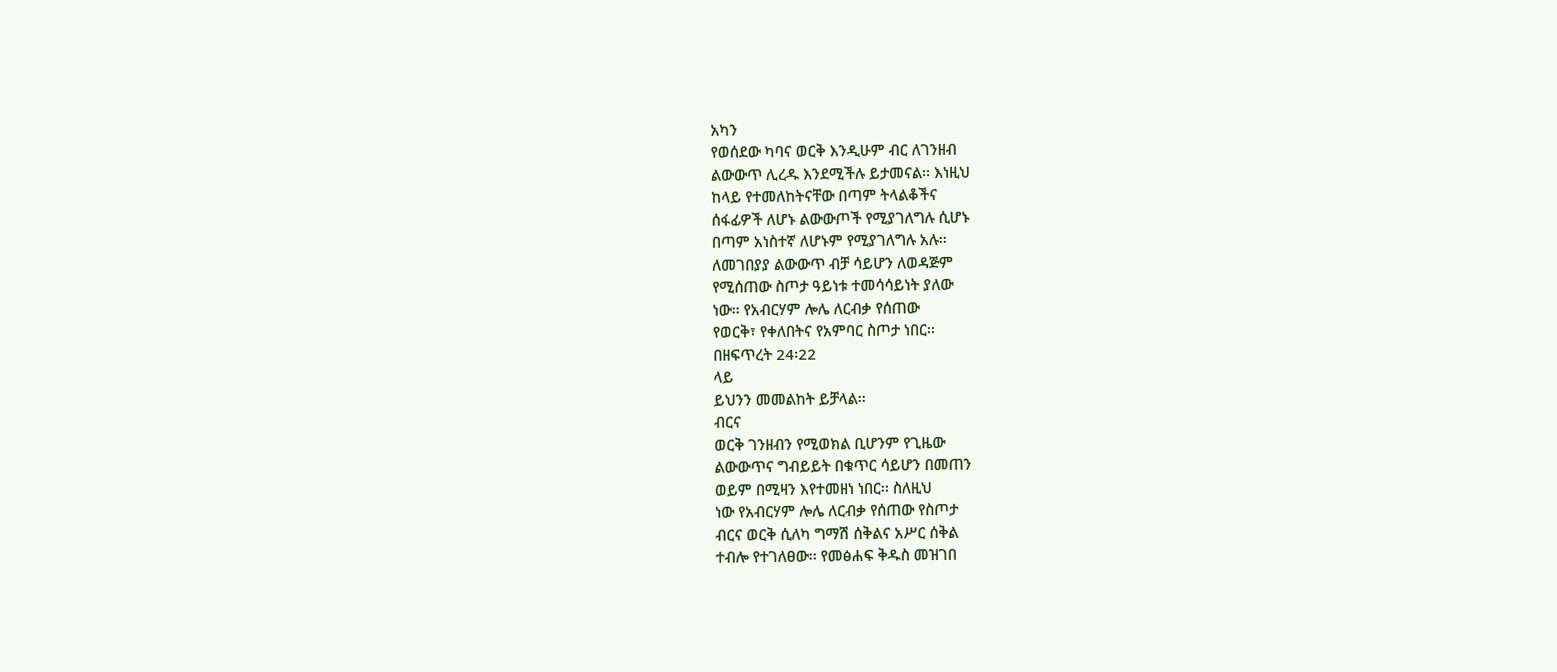አካን
የወሰደው ካባና ወርቅ እንዲሁም ብር ለገንዘብ
ልውውጥ ሊረዱ እንደሚችሉ ይታመናል፡፡ እነዚህ
ከላይ የተመለከትናቸው በጣም ትላልቆችና
ሰፋፊዎች ለሆኑ ልውውጦች የሚያገለግሉ ሲሆኑ
በጣም አነስተኛ ለሆኑም የሚያገለግሉ አሉ፡፡
ለመገበያያ ልውውጥ ብቻ ሳይሆን ለወዳጅም
የሚሰጠው ስጦታ ዓይነቱ ተመሳሳይነት ያለው
ነው፡፡ የአብርሃም ሎሌ ለርብቃ የሰጠው
የወርቅ፣ የቀለበትና የአምባር ስጦታ ነበር፡፡
በዘፍጥረት 24፡22
ላይ
ይህንን መመልከት ይቻላል፡፡
ብርና
ወርቅ ገንዘብን የሚወክል ቢሆንም የጊዜው
ልውውጥና ግብይይት በቁጥር ሳይሆን በመጠን
ወይም በሚዛን እየተመዘነ ነበር፡፡ ስለዚህ
ነው የአብርሃም ሎሌ ለርብቃ የሰጠው የስጦታ
ብርና ወርቅ ሲለካ ግማሽ ሰቅልና አሥር ሰቅል
ተብሎ የተገለፀው፡፡ የመፅሐፍ ቅዱስ መዝገበ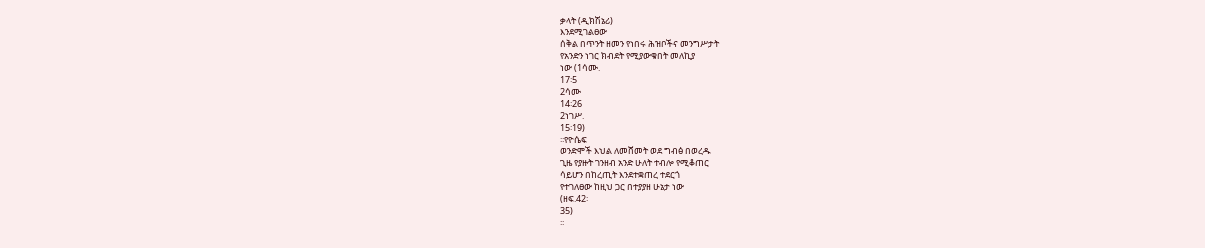ቃላት (ዲክሽኔሪ)
እንደሚገልፀው
ሰቅል በጥንት ዘመን የነበሩ ሕዝቦችና መንግሥታት
የአንድን ነገር ክብደት የሚያውቁበት መለኪያ
ነው (1ሳሙ.
17፡5
2ሳሙ
14፡26
2ነገሥ.
15፡19)
፡፡የዮሴፍ
ወንድሞች እህል ለመሸመት ወደ ግብፅ በወረዱ
ጊዜ የያዙት ገንዘብ አንድ ሁለት ተብሎ የሚቆጠር
ሳይሆን በከረጢት እንደተቋጠረ ተደርጎ
የተገለፀው ከዚህ ጋር በተያያዘ ሁኔታ ነው
(ዘፍ.42፡
35)
፡፡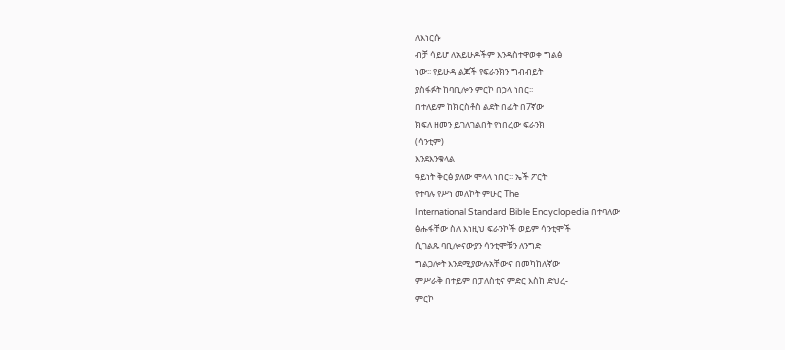ለእነርሱ
ብቻ ሳይሆ ለአይሁዶችም እንዳስተዋወቀ ግልፅ
ነው፡፡ የይሁዳ ልጆች የፍራንክን ግብብይት
ያስፋፉት ከባቢሎን ምርኮ በኃላ ነበር፡፡
በተለይም ከክርስቶስ ልደት በፊት በ7ኛው
ክፍለ ዘመን ይገለገልበት የነበረው ፍራንክ
(ሳንቲም)
እንደእንቁላል
ዓይነት ቅርፅ ያለው ሞላላ ነበር፡፡ ኤች ፖርት
የተባሉ የሥነ መለኮት ምሁር The
International Standard Bible Encyclopedia በተባለው
ፅሑፋቸው ስለ እነዚህ ፍራንኮች ወይም ሳንቲሞች
ሲገልጹ ባቢሎናውያን ሳንቲሞቹን ለንግድ
ግልጋሎት እንደሚያውሉአቸውና በመካከለኛው
ምሥራቅ በተይም በፓለስቲና ምድር እስከ ድህረ-
ምርኮ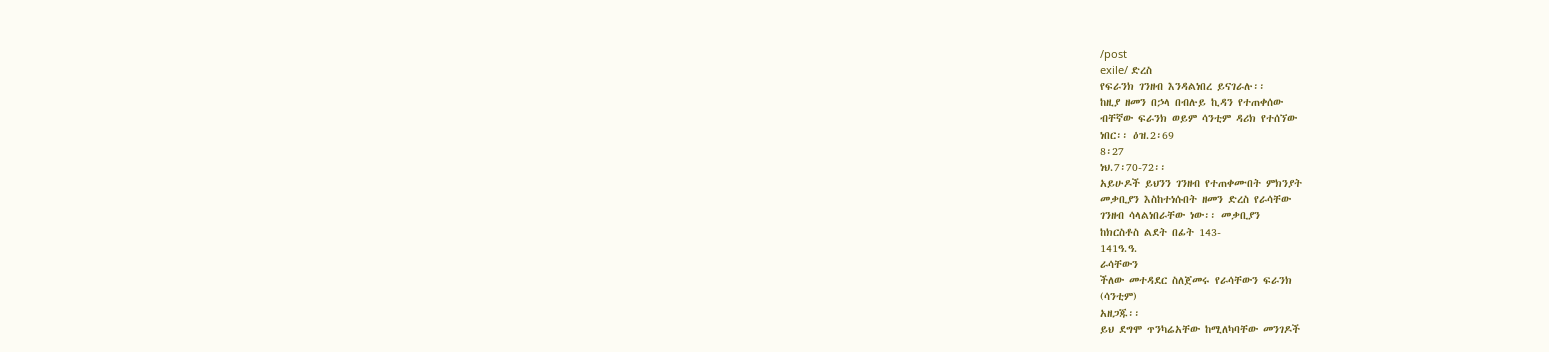/post
exile/ ድረስ
የፍራንክ ገንዘብ እንዳልነበረ ይናገራሉ፡፡
ከዚያ ዘመን በኃላ በብሉይ ኪዳን የተጠቀሰው
ብቸኛው ፍራንክ ወይም ሳንቲም ዳሪክ የተሰኘው
ነበር፡፡ ዕዝ.2፡69
8፡27
ነህ.7፡70-72፡፡
አይሁዶች ይህንን ገንዘብ የተጠቀሙበት ምክንያት
መቃቢያን እስከተነሱበት ዘመን ድረስ የራሳቸው
ገንዘብ ሳላልነበራቸው ነው፡፡ መቃቢያን
ከክርስቶስ ልደት በፊት 143-
141ዓ.ዓ.
ራሳቸውን
ችለው መተዳደር ስለጀመሩ የራሳቸውን ፍራንክ
(ሳንቲም)
አዘጋጁ፡፡
ይህ ደግሞ ጥንካሬአቸው ከሚለካባቸው መንገዶች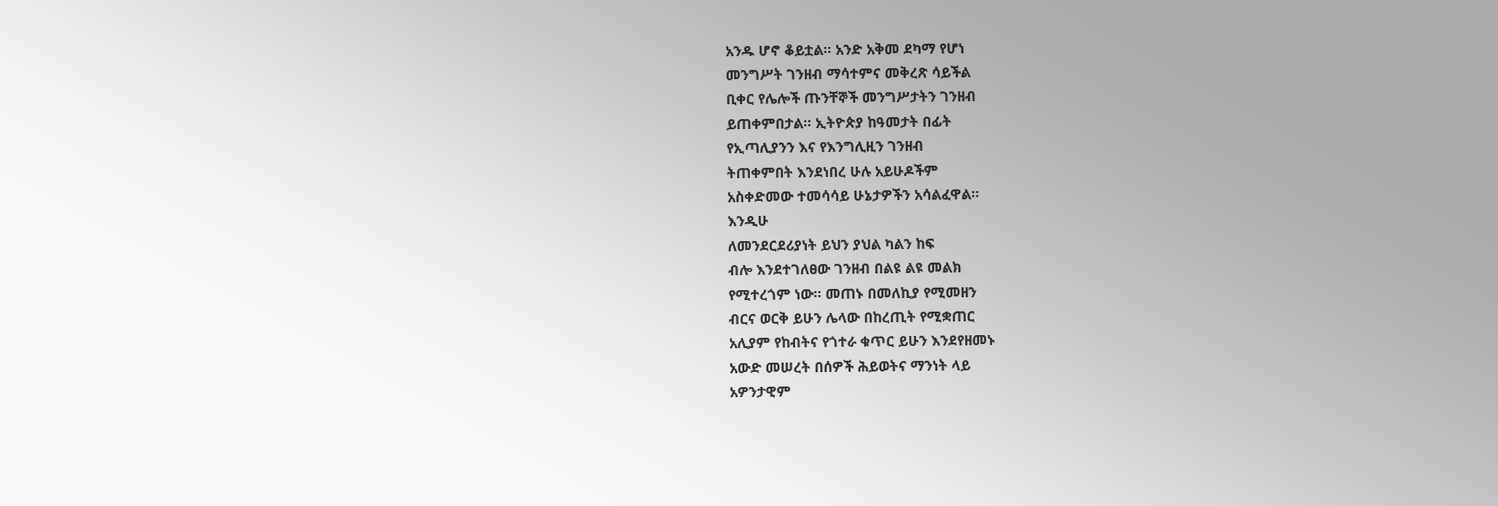አንዱ ሆኖ ቆይቷል፡፡ አንድ አቅመ ደካማ የሆነ
መንግሥት ገንዘብ ማሳተምና መቅረጽ ሳይችል
ቢቀር የሌሎች ጡንቸኞች መንግሥታትን ገንዘብ
ይጠቀምበታል፡፡ ኢትዮጵያ ከዓመታት በፊት
የኢጣሊያንን እና የእንግሊዚን ገንዘብ
ትጠቀምበት እንደነበረ ሁሉ አይሁዶችም
አስቀድመው ተመሳሳይ ሁኔታዎችን አሳልፈዋል፡፡
እንዲሁ
ለመንደርደሪያነት ይህን ያህል ካልን ከፍ
ብሎ እንደተገለፀው ገንዘብ በልዩ ልዩ መልክ
የሚተረጎም ነው፡፡ መጠኑ በመለኪያ የሚመዘን
ብርና ወርቅ ይሁን ሌላው በከረጢት የሚቋጠር
አሊያም የከብትና የጎተራ ቁጥር ይሁን እንደየዘመኑ
አውድ መሠረት በሰዎች ሕይወትና ማንነት ላይ
አዎንታዊም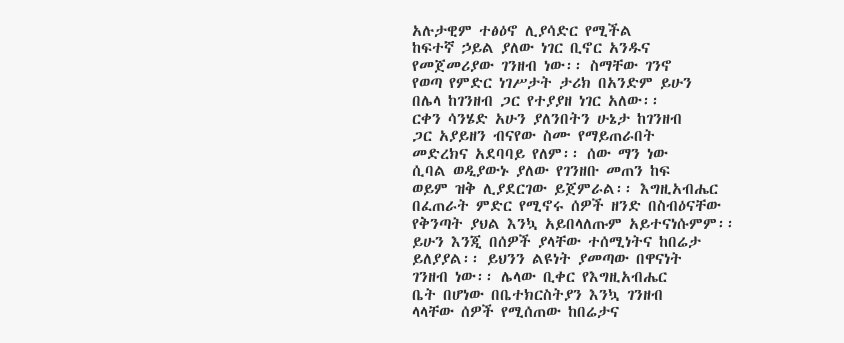አሉታዊም ተፅዕኖ ሊያሳድር የሚችል
ከፍተኛ ኃይል ያለው ነገር ቢኖር አንዱና
የመጀመሪያው ገንዘብ ነው፡፡ ስማቸው ገንኖ
የወጣ የምድር ነገሥታት ታሪክ በአንድም ይሁን
በሌላ ከገንዘብ ጋር የተያያዘ ነገር አለው፡፡
ርቀን ሳንሄድ አሁን ያለንበትን ሁኔታ ከገንዘብ
ጋር አያይዘን ብናየው ስሙ የማይጠራበት
መድረክና አደባባይ የለም፡፡ ሰው ማን ነው
ሲባል ወዲያውኑ ያለው የገንዘቡ መጠን ከፍ
ወይም ዝቅ ሊያደርገው ይጀምራል፡፡ እግዚአብሔር
በፈጠራት ምድር የሚኖሩ ሰዎች ዘንድ በስብዕናቸው
የቅንጣት ያህል እንኳ አይበላለጡም አይተናነሱምም፡፡
ይሁን እንጂ በሰዎች ያላቸው ተሰሚነትና ከበሬታ
ይለያያል፡፡ ይህንን ልዩነት ያመጣው በዋናነት
ገንዘብ ነው፡፡ ሌላው ቢቀር የእግዚአብሔር
ቤት በሆነው በቤተክርስትያን እንኳ ገንዘብ
ላላቸው ሰዎች የሚሰጠው ከበሬታና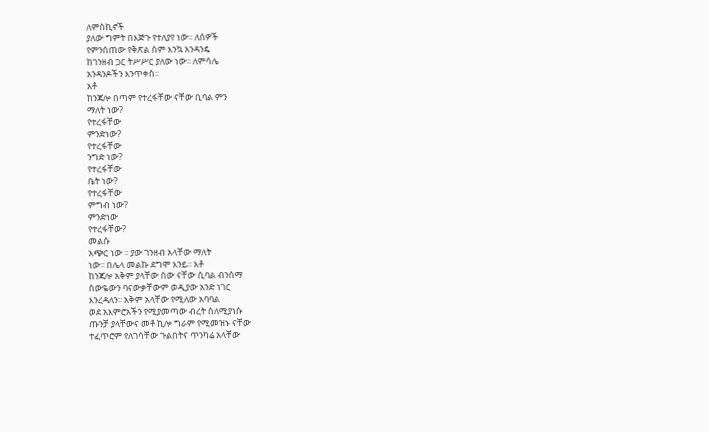ለምስኪኖች
ያለው ግምት በእጅጉ የተለያየ ነው፡፡ ለሰዎች
የምንሰጠው የቅጽል ስም እንኳ አንዳንዴ
ከገንዘብ ጋር ትሥሥር ያለው ነው፡፡ ለምሳሌ
አንዳንዶችን እንጥቀስ፡፡
አቶ
ከንጃሎ በጣም የተረፋቸው ናቸው ቢባል ምን
ማለት ነው?
የተረፋቸው
ምንድነው?
የተረፋቸው
ንግድ ነው?
የተረፋቸው
ቤት ነው?
የተረፋቸው
ምግብ ነው?
ምንድነው
የተረፋቸው?
መልሱ
አጭር ነው ፡፡ ያው ገንዘብ አላቸው ማለት
ነው፡፡ በሌላ መልኩ ደግሞ እንይ፡፡ አቶ
ከንጃሎ አቅም ያላቸው ሰው ናቸው ሲባል ብንሰማ
ሰውዬውን ባናውቃቸውም ወዲያው አንድ ነገር
እንረዳለን፡፡ አቅም አላቸው የሚለው አባባል
ወደ አእምሮአችን የሚያመጣው ብረት ስለሚያነሱ
ጡንቻ ያላቸውና መቶ ኪሎ ግራም የሚመዝኑ ናቸው
ተፈጥሮም የለገሳቸው ጉልበትና ጥንካሬ አላቸው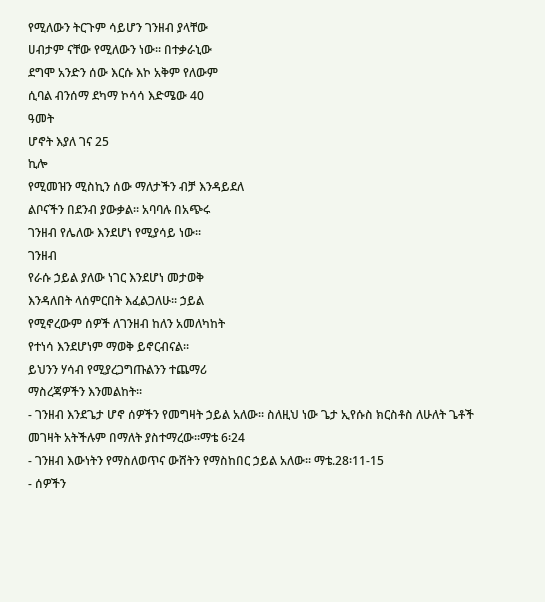የሚለውን ትርጉም ሳይሆን ገንዘብ ያላቸው
ሀብታም ናቸው የሚለውን ነው፡፡ በተቃራኒው
ደግሞ አንድን ሰው እርሱ እኮ አቅም የለውም
ሲባል ብንሰማ ደካማ ኮሳሳ እድሜው 40
ዓመት
ሆኖት እያለ ገና 25
ኪሎ
የሚመዝን ሚስኪን ሰው ማለታችን ብቻ እንዳይደለ
ልቦናችን በደንብ ያውቃል፡፡ አባባሉ በአጭሩ
ገንዘብ የሌለው እንደሆነ የሚያሳይ ነው፡፡
ገንዘብ
የራሱ ኃይል ያለው ነገር እንደሆነ መታወቅ
እንዳለበት ላሰምርበት እፈልጋለሁ፡፡ ኃይል
የሚኖረውም ሰዎች ለገንዘብ ከለን አመለካከት
የተነሳ እንደሆነም ማወቅ ይኖርብናል፡፡
ይህንን ሃሳብ የሚያረጋግጡልንን ተጨማሪ
ማስረጃዎችን እንመልከት፡፡
- ገንዘብ እንደጌታ ሆኖ ሰዎችን የመግዛት ኃይል አለው፡፡ ስለዚህ ነው ጌታ ኢየሱስ ክርስቶስ ለሁለት ጌቶች መገዛት አትችሉም በማለት ያስተማረው፡፡ማቴ 6፡24
- ገንዘብ እውነትን የማስለወጥና ውሸትን የማስከበር ኃይል አለው፡፡ ማቴ.28፡11-15
- ሰዎችን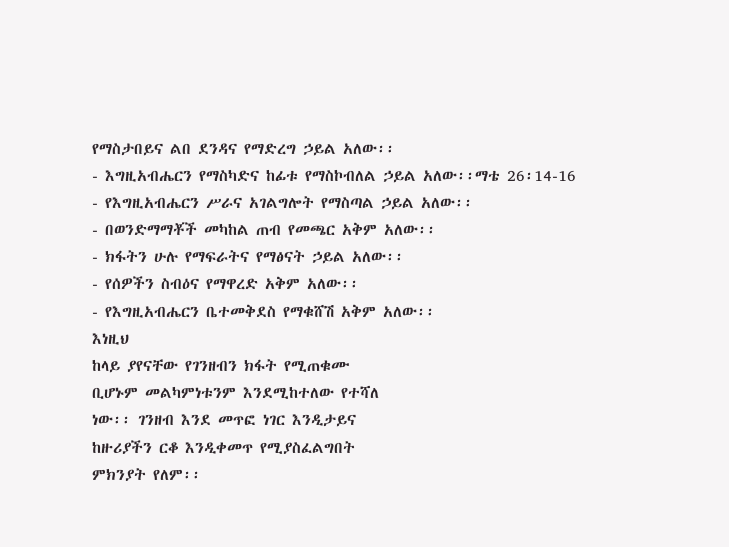የማስታበይና ልበ ደንዳና የማድረግ ኃይል አለው፡፡
- እግዚአብሔርን የማስካድና ከፊቱ የማስኮብለል ኃይል አለው፡፡ማቴ 26፡14-16
- የእግዚአብሔርን ሥራና አገልግሎት የማስጣል ኃይል አለው፡፡
- በወንድማማቾች መካከል ጠብ የመጫር አቅም አለው፡፡
- ክፋትን ሁሉ የማፍራትና የማፅናት ኃይል አለው፡፡
- የሰዎችን ስብዕና የማዋረድ አቅም አለው፡፡
- የእግዚአብሔርን ቤተመቅደስ የማቁሸሽ አቅም አለው፡፡
እነዚህ
ከላይ ያየናቸው የገንዘብን ክፋት የሚጠቁሙ
ቢሆኑም መልካምነቱንም እንደሚከተለው የተሻለ
ነው፡፡ ገንዘብ እንደ መጥፎ ነገር እንዲታይና
ከዙሪያችን ርቆ እንዲቀመጥ የሚያስፈልግበት
ምክንያት የለም፡፡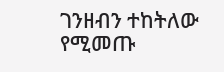ገንዘብን ተከትለው የሚመጡ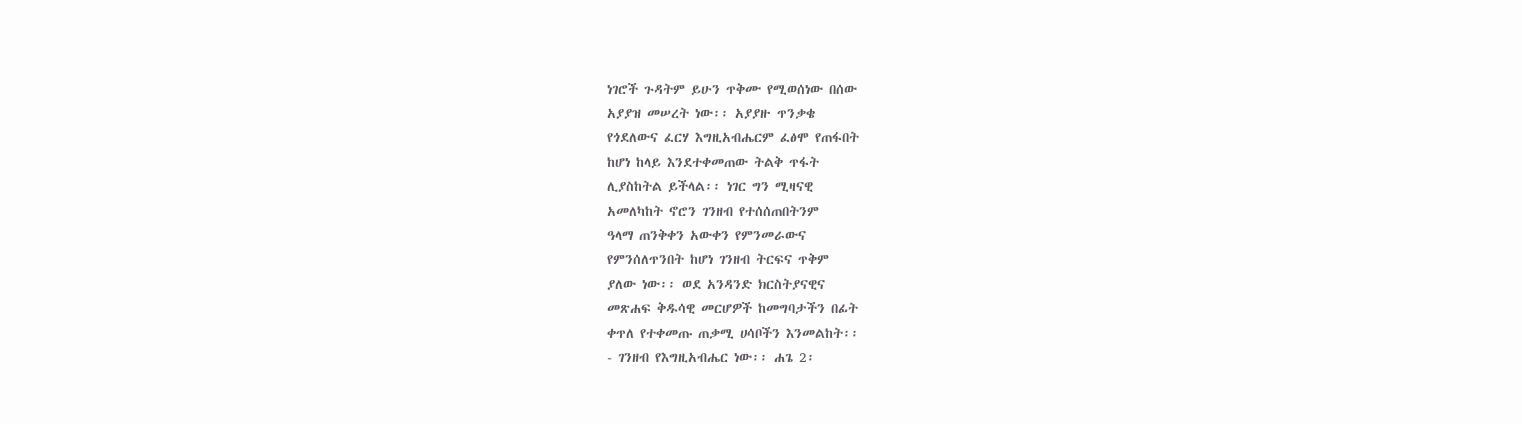ነገሮች ጉዳትም ይሁን ጥቅሙ የሚወሰነው በሰው
አያያዝ መሠረት ነው፡፡ አያያዙ ጥንቃቄ
የጎደለውና ፈርሃ እግዚአብሔርም ፈፅሞ የጠፋበት
ከሆነ ከላይ እንደተቀመጠው ትልቅ ጥፋት
ሊያስከትል ይችላል፡፡ ነገር ግን ሚዛናዊ
አመለካከት ኖሮን ገንዘብ የተሰሰጠበትንም
ዓላማ ጠንቅቀን አውቀን የምንመራውና
የምንሰለጥንበት ከሆነ ገንዘብ ትርፍና ጥቅም
ያለው ነው፡፡ ወደ አንዳንድ ክርስትያናዊና
መጽሐፍ ቅዱሳዊ መርሆዎች ከመግባታችን በፊት
ቀጥለ የተቀመጡ ጠቃሚ ሀሳቦችን እንመልከት፡፡
- ገንዘብ የእግዚአብሔር ነው፡፡ ሐጌ 2፡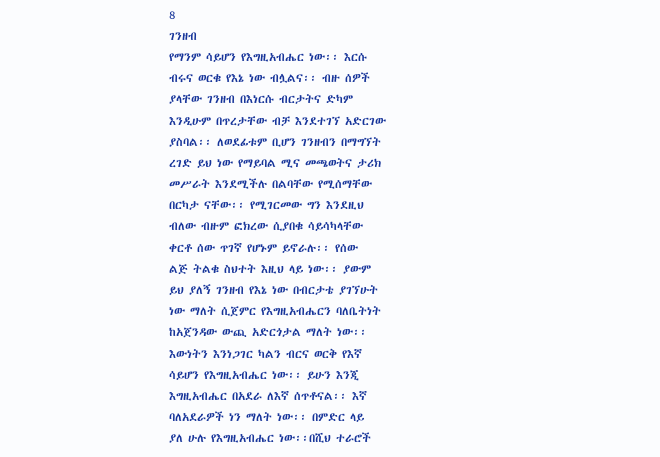8
ገንዘብ
የማንም ሳይሆን የእግዚአብሔር ነው፡፡ እርሱ
ብሩና ወርቁ የእኔ ነው ብሏልና፡፡ ብዙ ሰዎች
ያላቸው ገንዘብ በእነርሱ ብርታትና ድካም
እንዲሁም በጥረታቸው ብቻ እንደተገኘ አድርገው
ያስባል፡፡ ለወደፊቱም ቢሆን ገንዘብን በማግኘት
ረገድ ይህ ነው የማይባል ሚና መጫወትና ታሪክ
መሥራት እንደሚችሉ በልባቸው የሚሰማቸው
በርካታ ናቸው፡፡ የሚገርመው ግን እንደዚህ
ብለው ብዙም ፎክረው ሲያበቁ ሳይሳካላቸው
ቀርቶ ሰው ጥገኛ የሆኑም ይኖራሉ፡፡ የሰው
ልጅ ትልቁ ስህተት እዚህ ላይ ነው፡፡ ያውም
ይህ ያለኝ ገንዘብ የእኔ ነው በብርታቴ ያገኘሁት
ነው ማለት ሲጀምር የእግዚአብሔርን ባለቤትነት
ከአጀንዳው ውጪ አድርጎታል ማለት ነው፡፡
እውነትን እንነጋገር ካልን ብርና ወርቅ የእኛ
ሳይሆን የእግዚአብሔር ነው፡፡ ይሁን እንጂ
እግዚአብሔር በአደራ ለእኛ ሰጥቶናል፡፡ እኛ
ባለአደራዎች ነን ማለት ነው፡፡ በምድር ላይ
ያለ ሁሉ የእግዚአብሔር ነው፡፡በሺህ ተራሮች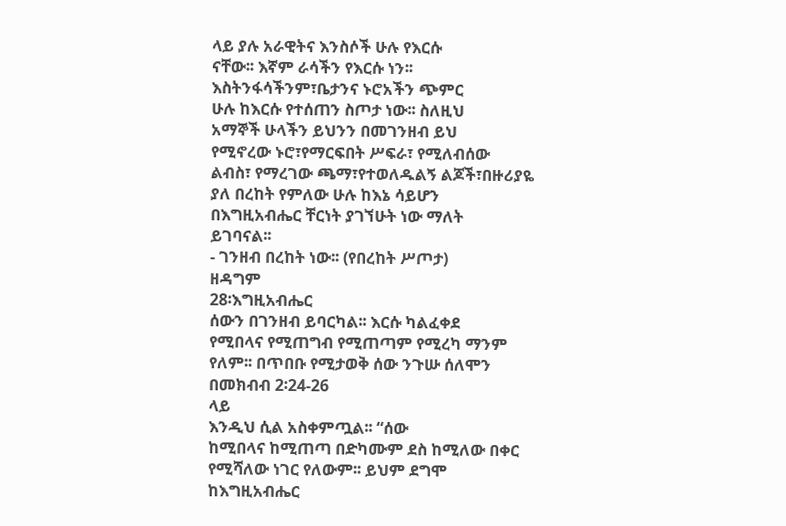ላይ ያሉ አራዊትና እንስሶች ሁሉ የእርሱ
ናቸው፡፡ እኛም ራሳችን የእርሱ ነን፡፡
እስትንፋሳችንም፣ቤታንና ኑሮአችን ጭምር
ሁሉ ከእርሱ የተሰጠን ስጦታ ነው፡፡ ስለዚህ
አማኞች ሁላችን ይህንን በመገንዘብ ይህ
የሚኖረው ኑሮ፣የማርፍበት ሥፍራ፣ የሚለብሰው
ልብስ፣ የማረገው ጫማ፣የተወለዱልኝ ልጆች፣በዙሪያዬ
ያለ በረከት የምለው ሁሉ ከእኔ ሳይሆን
በእግዚአብሔር ቸርነት ያገኘሁት ነው ማለት
ይገባናል፡፡
- ገንዘብ በረከት ነው፡፡ (የበረከት ሥጦታ)
ዘዳግም
28፡እግዚአብሔር
ሰውን በገንዘብ ይባርካል፡፡ እርሱ ካልፈቀደ
የሚበላና የሚጠግብ የሚጠጣም የሚረካ ማንም
የለም፡፡ በጥበቡ የሚታወቅ ሰው ንጉሡ ሰለሞን
በመክብብ 2፡24-26
ላይ
እንዲህ ሲል አስቀምጧል፡፡ “ሰው
ከሚበላና ከሚጠጣ በድካሙም ደስ ከሚለው በቀር
የሚሻለው ነገር የለውም፡፡ ይህም ደግሞ
ከእግዚአብሔር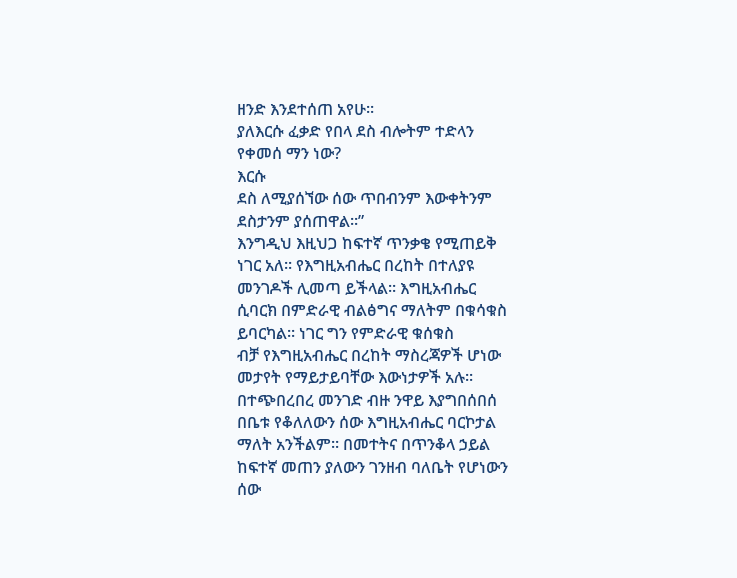ዘንድ እንደተሰጠ አየሁ፡፡
ያለእርሱ ፈቃድ የበላ ደስ ብሎትም ተድላን
የቀመሰ ማን ነው?
እርሱ
ደስ ለሚያሰኘው ሰው ጥበብንም እውቀትንም
ደስታንም ያሰጠዋል፡፡”
እንግዲህ እዚህጋ ከፍተኛ ጥንቃቄ የሚጠይቅ
ነገር አለ፡፡ የእግዚአብሔር በረከት በተለያዩ
መንገዶች ሊመጣ ይችላል፡፡ እግዚአብሔር
ሲባርክ በምድራዊ ብልፅግና ማለትም በቁሳቁስ
ይባርካል፡፡ ነገር ግን የምድራዊ ቁሰቁስ
ብቻ የእግዚአብሔር በረከት ማስረጃዎች ሆነው
መታየት የማይታይባቸው እውነታዎች አሉ፡፡
በተጭበረበረ መንገድ ብዙ ንዋይ እያግበሰበሰ
በቤቱ የቆለለውን ሰው እግዚአብሔር ባርኮታል
ማለት አንችልም፡፡ በመተትና በጥንቆላ ኃይል
ከፍተኛ መጠን ያለውን ገንዘብ ባለቤት የሆነውን
ሰው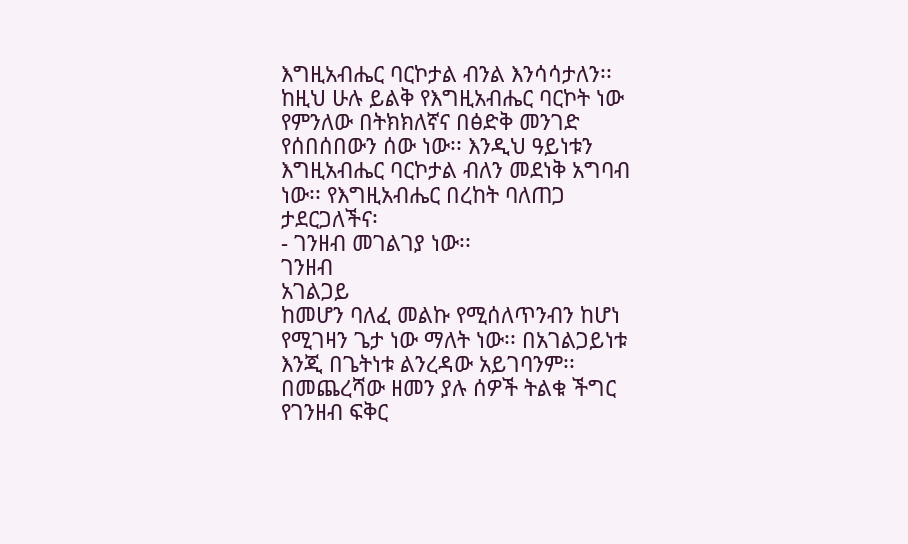እግዚአብሔር ባርኮታል ብንል እንሳሳታለን፡፡
ከዚህ ሁሉ ይልቅ የእግዚአብሔር ባርኮት ነው
የምንለው በትክክለኛና በፅድቅ መንገድ
የሰበሰበውን ሰው ነው፡፡ እንዲህ ዓይነቱን
እግዚአብሔር ባርኮታል ብለን መደነቅ አግባብ
ነው፡፡ የእግዚአብሔር በረከት ባለጠጋ
ታደርጋለችና፡
- ገንዘብ መገልገያ ነው፡፡
ገንዘብ
አገልጋይ
ከመሆን ባለፈ መልኩ የሚሰለጥንብን ከሆነ
የሚገዛን ጌታ ነው ማለት ነው፡፡ በአገልጋይነቱ
እንጂ በጌትነቱ ልንረዳው አይገባንም፡፡
በመጨረሻው ዘመን ያሉ ሰዎች ትልቁ ችግር
የገንዘብ ፍቅር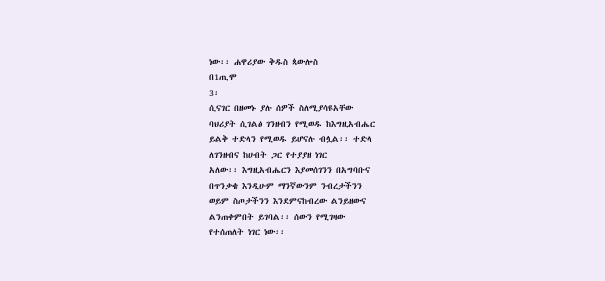ነው፡፡ ሐዋሪያው ቅዱስ ጳውሎስ
በ1ጢሞ
3፡
ሲናገር በዘመኑ ያሉ ሰዎች ስለሚያሳዩአቸው
ባህሪያት ሲገልፅ ገንዘብን የሚወዱ ከእግዚአብሔር
ይልቅ ተድላን የሚወዱ ይሆናሉ ብሏል፡፡ ተድላ
ለገንዘብና ከሀብት ጋር የተያያዘ ነገር
አለው፡፡ እግዚአብሔርን እያመሰገንን በአግባቡና
በጥንቃቄ እንዲሁም ማንኛውንም ንብረታችንን
ወይም ስጦታችንን እንደምናከብረው ልንይዘውና
ልንጠቀምበት ይገባል፡፡ ሰውን የሚገዛው
የተሰጠለት ነገር ነው፡፡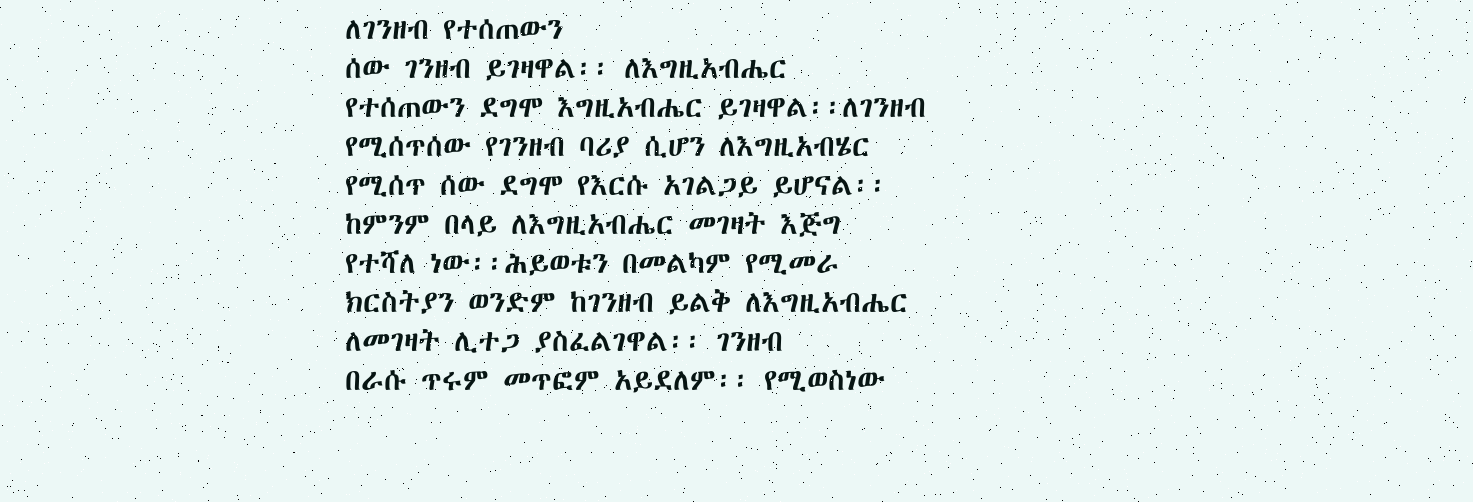ለገንዘብ የተሰጠውን
ሰው ገንዘብ ይገዛዋል፡፡ ለእግዚአብሔር
የተሰጠውን ደግሞ እግዚአብሔር ይገዛዋል፡፡ለገንዘብ
የሚሰጥሰው የገንዘብ ባሪያ ሲሆን ለእግዚአብሄር
የሚሰጥ ሰው ደግሞ የእርሱ አገልጋይ ይሆናል፡፡
ከምንም በላይ ለእግዚአብሔር መገዛት እጅግ
የተሻለ ነው፡፡ሕይወቱን በመልካም የሚመራ
ክርስትያን ወንድም ከገንዘብ ይልቅ ለእግዚአብሔር
ለመገዛት ሊተጋ ያስፈልገዋል፡፡ ገንዘብ
በራሱ ጥሩም መጥፎም አይደለም፡፡ የሚወስነው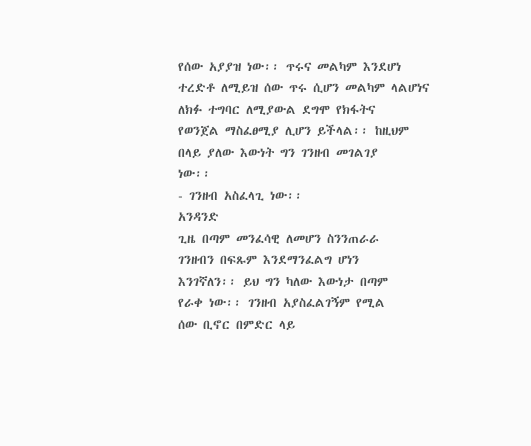የሰው አያያዝ ነው፡፡ ጥሩና መልካም እንደሆነ
ተረድቶ ለሚይዝ ሰው ጥሩ ሲሆን መልካም ላልሆነና
ለክፉ ተግባር ለሚያውል ደግሞ የክፋትና
የወንጀል ማስፈፀሚያ ሊሆን ይችላል፡፡ ከዚህም
በላይ ያለው እውነት ግን ገንዘብ መገልገያ
ነው፡፡
- ገንዘብ አስፈላጊ ነው፡፡
አንዳንድ
ጊዜ በጣም መንፈሳዊ ለመሆን ስንንጠራራ
ገንዘብን በፍጹም እንደማንፈልግ ሆነን
እንገኛለን፡፡ ይህ ግን ካለው እውነታ በጣም
የራቀ ነው፡፡ ገንዘብ አያስፈልገኝም የሚል
ሰው ቢኖር በምድር ላይ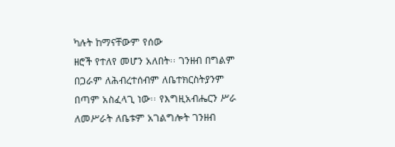ካሉት ከማናቸውም የሰው
ዘሮች የተለየ መሆን አለበት፡፡ ገንዘብ በግልም
በጋራም ለሕብረተሰብም ለቤተክርስትያንም
በጣም አስፈላጊ ነው፡፡ የእግዚአብሔርን ሥራ
ለመሥራት ለቤቱም አገልግሎት ገንዘብ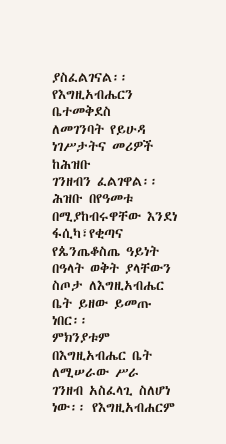ያስፈልገናል፡፡ የእግዚአብሔርን ቤተመቅደስ
ለመገንባት የይሁዳ ነገሥታትና መሪዎች ከሕዝቡ
ገንዘብን ፈልገዋል፡፡ ሕዝቡ በየዓመቱ
በሚያከብሩዋቸው እንደነ ፋሲካ፣የቂጣና
የጴንጤቆስጤ ዓይነት በዓላት ወቅት ያላቸውን
ስጦታ ለእግዚአብሔር ቤት ይዘው ይመጡ ነበር፡፡
ምክንያቱም በእግዚአብሔር ቤት ለሚሠራው ሥራ
ገንዘብ አስፈላጊ ስለሆነ ነው፡፡ የእግዚአብሐርም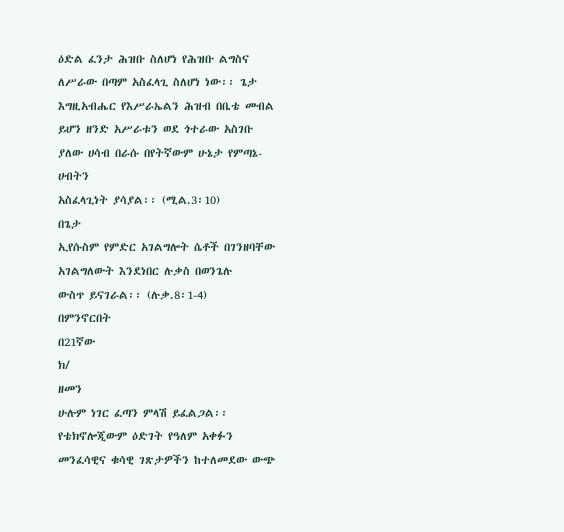ዕድል ፈንታ ሕዝቡ ስለሆነ የሕዝቡ ልግስና
ለሥራው በጣም አስፈላጊ ስለሆነ ነው፡፡ ጌታ
እግዚአብሔር የእሥራኤልን ሕዝብ በቤቴ መብል
ይሆን ዘንድ አሥራቱን ወደ ጎተራው አስገቡ
ያለው ሀሳብ በራሱ በየትኛውም ሁኔታ የምጣኔ-
ሀብትን
አስፈላጊነት ያሳያል፡፡ (ሚል.3፡10)
በጌታ
ኢየሱስም የምድር አገልግሎት ሴቶች በገንዘባቸው
አገልግለውት እንደነበር ሉቃስ በወንጌሉ
ውስጥ ይናገራል፡፡ (ሉቃ.8፡1-4)
በምንኖርበት
በ21ኛው
ክ/
ዘመን
ሁሉም ነገር ፈጣን ምላሽ ይፈልጋል፡፡
የቴክኖሎጂውም ዕድገት የዓለም አቀፉን
መንፈሳዊና ቁሳዊ ገጽታዎችን ከተለመደው ውጭ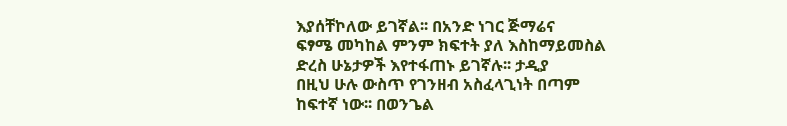እያሰቸኮለው ይገኛል፡፡ በአንድ ነገር ጅማሬና
ፍፃሜ መካከል ምንም ክፍተት ያለ እስከማይመስል
ድረስ ሁኔታዎች እየተፋጠኑ ይገኛሉ፡፡ ታዲያ
በዚህ ሁሉ ውስጥ የገንዘብ አስፈላጊነት በጣም
ከፍተኛ ነው፡፡ በወንጌል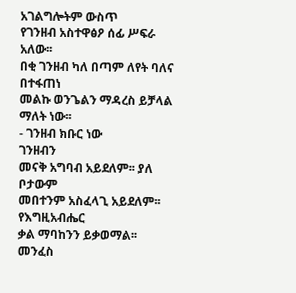አገልግሎትም ውስጥ
የገንዘብ አስተዋፅዖ ሰፊ ሥፍራ አለው፡፡
በቂ ገንዘብ ካለ በጣም ለየት ባለና በተፋጠነ
መልኩ ወንጌልን ማዳረስ ይቻላል ማለት ነው፡፡
- ገንዘብ ክቡር ነው
ገንዘብን
መናቅ አግባብ አይደለም፡፡ ያለ ቦታውም
መበተንም አስፈላጊ አይደለም፡፡ የእግዚአብሔር
ቃል ማባከንን ይቃወማል፡፡ መንፈስ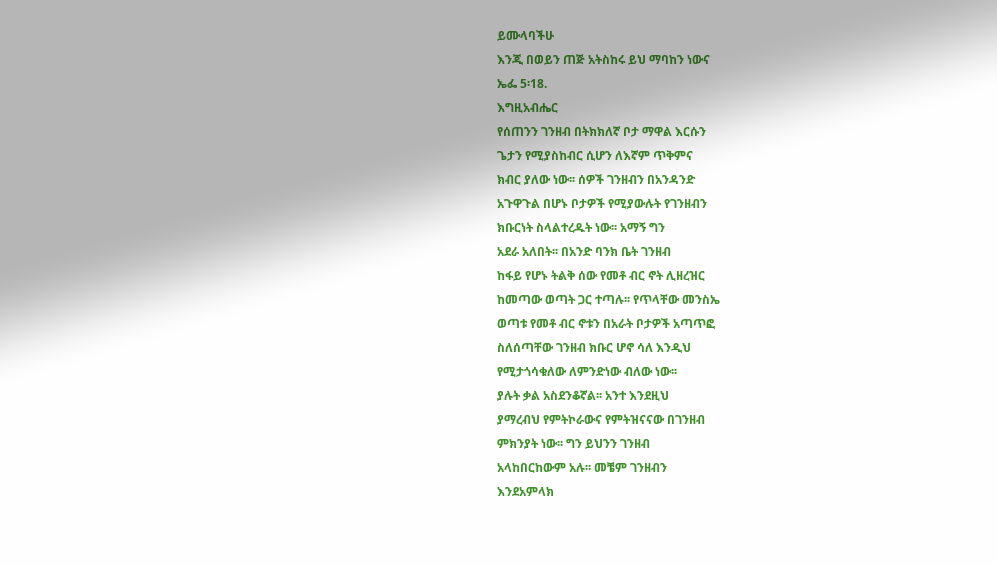ይሙላባችሁ
እንጂ በወይን ጠጅ አትስከሩ ይህ ማባከን ነውና
ኤፌ 5፡18.
እግዚአብሔር
የሰጠንን ገንዘብ በትክክለኛ ቦታ ማዋል እርሱን
ጌታን የሚያስከብር ሲሆን ለእኛም ጥቅምና
ክብር ያለው ነው፡፡ ሰዎች ገንዘብን በአንዳንድ
አጉዋጉል በሆኑ ቦታዎች የሚያውሉት የገንዘብን
ክቡርነት ስላልተረዱት ነው፡፡ አማኝ ግን
አደራ አለበት፡፡ በአንድ ባንክ ቤት ገንዘብ
ከፋይ የሆኑ ትልቅ ሰው የመቶ ብር ኖት ሊዘረዝር
ከመጣው ወጣት ጋር ተጣሉ፡፡ የጥላቸው መንስኤ
ወጣቱ የመቶ ብር ኖቱን በአራት ቦታዎች አጣጥፎ
ስለሰጣቸው ገንዘብ ክቡር ሆኖ ሳለ እንዲህ
የሚታጎሳቁለው ለምንድነው ብለው ነው፡፡
ያሉት ቃል አስደንቆኛል፡፡ አንተ እንደዚህ
ያማረብህ የምትኮራውና የምትዝናናው በገንዘብ
ምክንያት ነው፡፡ ግን ይህንን ገንዘብ
አላከበርከውም አሉ፡፡ መቼም ገንዘብን
እንደአምላክ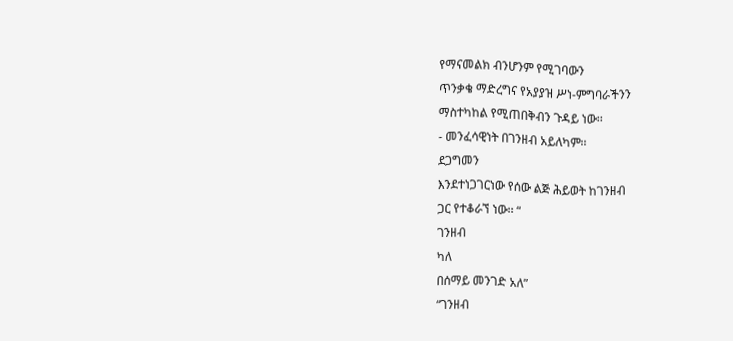የማናመልክ ብንሆንም የሚገባውን
ጥንቃቄ ማድረግና የአያያዝ ሥነ-ምግባራችንን
ማስተካከል የሚጠበቅብን ጉዳይ ነው፡፡
- መንፈሳዊነት በገንዘብ አይለካም፡፡
ደጋግመን
እንደተነጋገርነው የሰው ልጅ ሕይወት ከገንዘብ
ጋር የተቆራኘ ነው፡፡ “
ገንዘብ
ካለ
በሰማይ መንገድ አለ”
“ገንዘብ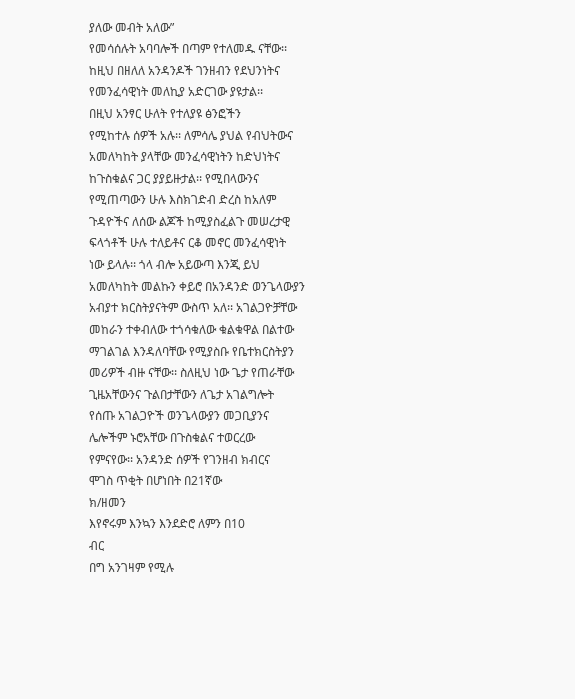ያለው መብት አለው”
የመሳሰሉት አባባሎች በጣም የተለመዱ ናቸው፡፡
ከዚህ በዘለለ አንዳንዶች ገንዘብን የደህንነትና
የመንፈሳዊነት መለኪያ አድርገው ያዩታል፡፡
በዚህ አንፃር ሁለት የተለያዩ ፅንፎችን
የሚከተሉ ሰዎች አሉ፡፡ ለምሳሌ ያህል የብህትውና
አመለካከት ያላቸው መንፈሳዊነትን ከድህነትና
ከጉስቁልና ጋር ያያይዙታል፡፡ የሚበላውንና
የሚጠጣውን ሁሉ እስክገድብ ድረስ ከአለም
ጉዳዮችና ለሰው ልጆች ከሚያስፈልጉ መሠረታዊ
ፍላጎቶች ሁሉ ተለይቶና ርቆ መኖር መንፈሳዊነት
ነው ይላሉ፡፡ ጎላ ብሎ አይውጣ እንጂ ይህ
አመለካከት መልኩን ቀይሮ በአንዳንድ ወንጌላውያን
አብያተ ክርስትያናትም ውስጥ አለ፡፡ አገልጋዮቻቸው
መከራን ተቀብለው ተጎሳቁለው ቁልቁዋል በልተው
ማገልገል እንዳለባቸው የሚያስቡ የቤተክርስትያን
መሪዎች ብዙ ናቸው፡፡ ስለዚህ ነው ጌታ የጠራቸው
ጊዜአቸውንና ጉልበታቸውን ለጌታ አገልግሎት
የሰጡ አገልጋዮች ወንጌላውያን መጋቢያንና
ሌሎችም ኑሮአቸው በጉስቁልና ተወርረው
የምናየው፡፡ አንዳንድ ሰዎች የገንዘብ ክብርና
ሞገስ ጥቂት በሆነበት በ21ኛው
ክ/ዘመን
እየኖሩም እንኳን እንደድሮ ለምን በ10
ብር
በግ አንገዛም የሚሉ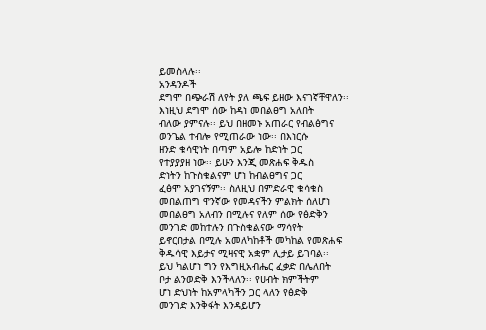ይመስላሉ፡፡
አንዳንዶች
ደግሞ በጭራሽ ለየት ያለ ጫፍ ይዘው እናገኛቸዋለን፡፡
እነዚህ ደግሞ ሰው ከዳነ መበልፀግ አለበት
ብለው ያምናሉ፡፡ ይህ በዘመኑ አጠራር የብልፅግና
ወንጌል ተብሎ የሚጠራው ነው፡፡ በእነርሱ
ዘንድ ቁሳዊነት በጣም አይሎ ከድነት ጋር
የተያያያዘ ነው፡፡ ይሁን እንጂ መጽሐፍ ቅዱስ
ድነትን ከጉስቁልናም ሆነ ከብልፀግና ጋር
ፈፅሞ አያገናኝም፡፡ ስለዚህ በምድራዊ ቁሳቁስ
መበልጠግ ዋንኛው የመዳናችን ምልክት ሰለሆነ
መበልፀግ አለብን በሚሉና የለም ሰው የፅድቅን
መንገድ መከተሉን በጉስቁልናው ማሳየት
ይኖርበታል በሚሉ አመለካከቶች መካከል የመጽሐፍ
ቅዱሳዊ እይታና ሚዛናዊ አቋም ሊታይ ይገባል፡፡
ይህ ካልሆነ ግን የእግዚአብሔር ፈቃድ በሌለበት
ቦታ ልንወድቅ እንችላለን፡፡ የሀብት ክምችትም
ሆነ ድህነት ከአምላካችን ጋር ላለን የፅድቅ
መንገድ እንቅፋት እንዳይሆን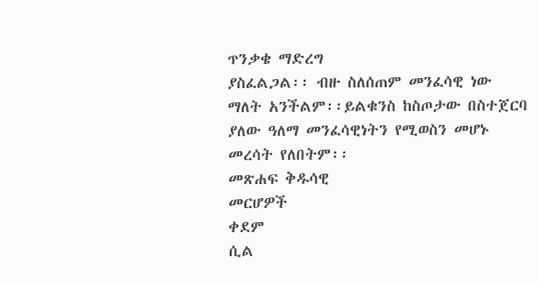ጥንቃቄ ማድረግ
ያስፈልጋል፡፡ ብዙ ስለሰጠም መንፈሳዊ ነው
ማለት አንችልም፡፡ይልቁንስ ከስጦታው በስተጀርባ
ያለው ዓለማ መንፈሳዊነትን የሚወስን መሆኑ
መረሳት የለበትም፡፡
መጽሐፍ ቅዱሳዊ
መርሆዎች
ቀደም
ሲል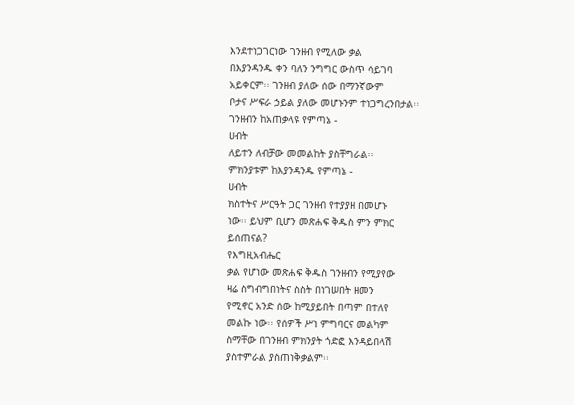እንደተነጋገርነው ገንዘብ የሚለው ቃል
በእያንዳንዱ ቀን ባለን ንግግር ውስጥ ሳይገባ
አይቀርም፡፡ ገንዘብ ያለው ሰው በማንኛውም
ቦታና ሥፍራ ኃይል ያለው መሆኑንም ተነጋግረንበታል፡፡
ገንዘብን ከአጠቃላዩ የምጣኔ -
ሀብት
ለይተን ለብቻው መመልከት ያስቸግራል፡፡
ምክንያቱም ከእያንዳንዱ የምጣኔ -
ሀብት
ክስተትና ሥርዓት ጋር ገንዘብ የተያያዘ በመሆኑ
ነው፡፡ ይህም ቢሆን መጽሐፍ ቅዱስ ምን ምክር
ይሰጠናል?
የእግዚአብሔር
ቃል የሆነው መጽሐፍ ቅዱስ ገንዘብን የሚያየው
ዛሬ ስግብግበነትና ስስት በነገሠበት ዘመን
የሚኖር አንድ ሰው ከሚያይበት በጣም በተለየ
መልኩ ነው፡፡ የሰዎች ሥነ ምግባርና መልካም
ስማቸው በገንዘብ ምክንያት ጎድፎ እንዳይበላሽ
ያስተምራል ያስጠነቅቃልም፡፡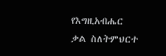የእግዚአብሔር
ቃል ስለትምህርተ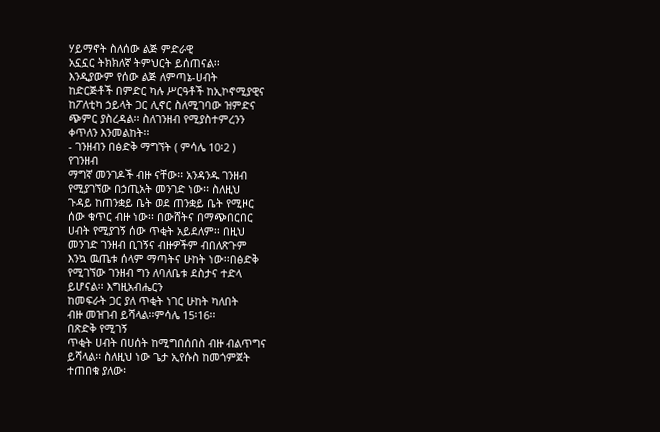ሃይማኖት ስለሰው ልጅ ምድራዊ
አኗኗር ትክክለኛ ትምህርት ይሰጠናል፡፡
እንዲያውም የሰው ልጅ ለምጣኔ-ሀብት
ከድርጅቶች በምድር ካሉ ሥርዓቶች ከኢኮኖሚያዊና
ከፖለቲካ ኃይላት ጋር ሊኖር ስለሚገባው ዝምድና
ጭምር ያስረዳል፡፡ ስለገንዘብ የሚያስተምረንን
ቀጥለን እንመልከት፡፡
- ገንዘብን በፅድቅ ማግኘት ( ምሳሌ 10፡2 )
የገንዘብ
ማግኛ መንገዶች ብዙ ናቸው፡፡ አንዳንዱ ገንዘብ
የሚያገኘው በኃጢአት መንገድ ነው፡፡ ስለዚህ
ጉዳይ ከጠንቋይ ቤት ወደ ጠንቋይ ቤት የሚዞር
ሰው ቁጥር ብዙ ነው፡፡ በውሸትና በማጭበርበር
ሀብት የሚያገኝ ሰው ጥቂት አይደለም፡፡ በዚህ
መንገድ ገንዘብ ቢገኝና ብዙዎችም ብበለጽጉም
እንኳ ዉጤቱ ሰላም ማጣትና ሁከት ነው፡፡በፅድቅ
የሚገኘው ገንዘብ ግን ለባለቤቱ ደስታና ተድላ
ይሆናል፡፡ እግዚአብሔርን
ከመፍራት ጋር ያለ ጥቂት ነገር ሁከት ካለበት
ብዙ መዝገብ ይሻላል፡፡ምሳሌ 15፡16፡፡
በጽድቅ የሚገኝ
ጥቂት ሀብት በሀሰት ከሚግበሰበስ ብዙ ብልጥግና
ይሻላል፡፡ ስለዚህ ነው ጌታ ኢየሱስ ከመጎምጀት
ተጠበቁ ያለው፡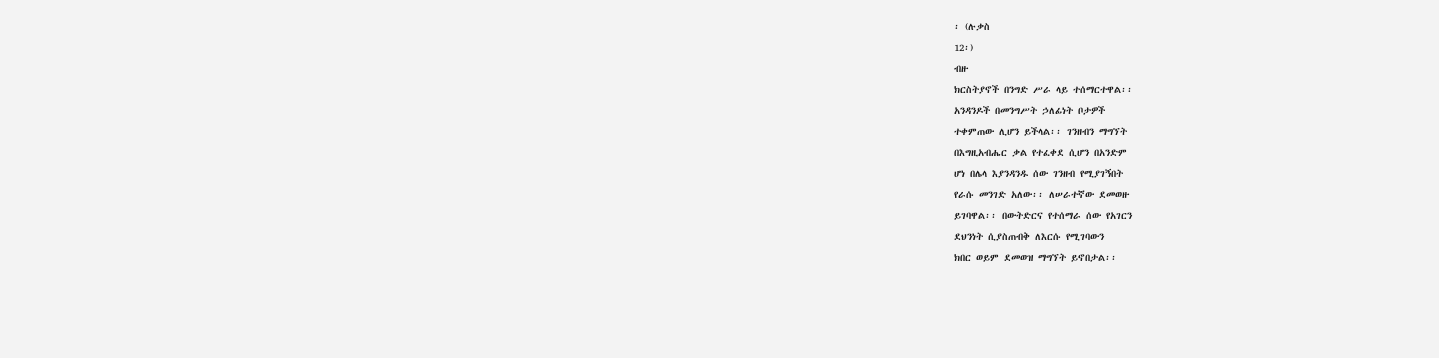፡ (ሉቃስ
12፡)
ብዙ
ክርስትያኖች በንግድ ሥራ ላይ ተሰማርተዋል፡፡
አንዳንዶች በመንግሥት ኃለፊነት ቦታዎች
ተቀምጠው ሊሆን ይችላል፡፡ ገንዘብን ማግኘት
በእግዚአብሔር ቃል የተፈቀደ ሲሆን በአንድም
ሆነ በሌላ እያንዳንዱ ሰው ገንዘብ የሚያገኝበት
የራሱ መንገድ አለው፡፡ ለሠራተኛው ደመወዙ
ይገባዋል፡፡ በውትድርና የተሰማራ ሰው የአገርን
ደህንነት ሲያስጠብቅ ለእርሱ የሚገባውን
ክበር ወይም ደመወዝ ማግኘት ይኖበታል፡፡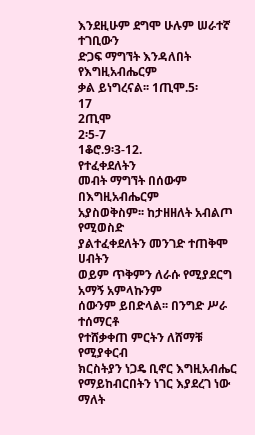እንደዚሁም ደግሞ ሁሉም ሠራተኛ ተገቢውን
ድጋፍ ማግኘት እንዳለበት የእግዚአብሔርም
ቃል ይነግረናል፡፡ 1ጢሞ.5፡
17
2ጢሞ
2፡5-7
1ቆሮ.9፡3-12.
የተፈቀደለትን
መብት ማግኘት በሰውም በእግዚአብሔርም
አያስወቅስም፡፡ ከታዘዘለት አብልጦ የሚወስድ
ያልተፈቀደለትን መንገድ ተጠቅሞ ሀብትን
ወይም ጥቅምን ለራሱ የሚያደርግ አማኝ አምላኩንም
ሰውንም ይበድላል፡፡ በንግድ ሥራ ተሰማርቶ
የተሸቃቀጠ ምርትን ለሸማቹ የሚያቀርብ
ክርስትያን ነጋዴ ቢኖር እግዚአብሔር
የማይከብርበትን ነገር እያደረገ ነው ማለት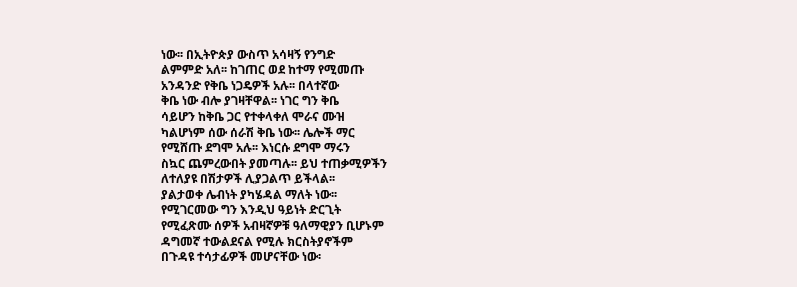ነው፡፡ በኢትዮጵያ ውስጥ አሳዛኝ የንግድ
ልምምድ አለ፡፡ ከገጠር ወደ ከተማ የሚመጡ
አንዳንድ የቅቤ ነጋዴዎች አሉ፡፡ በላተኛው
ቅቤ ነው ብሎ ያገዛቸዋል፡፡ ነገር ግን ቅቤ
ሳይሆን ከቅቤ ጋር የተቀላቀለ ሞራና ሙዝ
ካልሆነም ሰው ሰራሽ ቅቤ ነው፡፡ ሌሎች ማር
የሚሸጡ ደግሞ አሉ፡፡ እነርሱ ደግሞ ማሩን
ስኳር ጨምረውበት ያመጣሉ፡፡ ይህ ተጠቃሚዎችን
ለተለያዩ በሽታዎች ሊያጋልጥ ይችላል፡፡
ያልታወቀ ሌብነት ያካሄዳል ማለት ነው፡፡
የሚገርመው ግን እንዲህ ዓይነት ድርጊት
የሚፈጽሙ ሰዎች አብዛኛዎቹ ዓለማዊያን ቢሆኑም
ዳግመኛ ተውልደናል የሚሉ ክርስትያኖችም
በጉዳዩ ተሳታፊዎች መሆናቸው ነው፡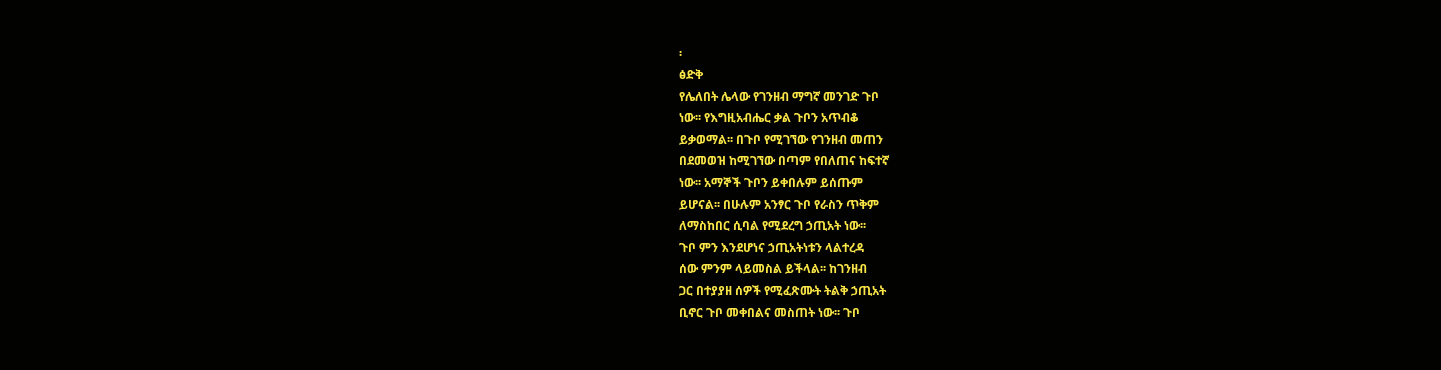፡
ፅድቅ
የሌለበት ሌላው የገንዘብ ማግኛ መንገድ ጉቦ
ነው፡፡ የእግዚአብሔር ቃል ጉቦን አጥብቆ
ይቃወማል፡፡ በጉቦ የሚገኘው የገንዘብ መጠን
በደመወዝ ከሚገኘው በጣም የበለጠና ከፍተኛ
ነው፡፡ አማኞች ጉቦን ይቀበሉም ይሰጡም
ይሆናል፡፡ በሁሉም አንፃር ጉቦ የራስን ጥቅም
ለማስከበር ሲባል የሚደረግ ኃጢአት ነው፡፡
ጉቦ ምን እንደሆነና ኃጢአትነቱን ላልተረዳ
ሰው ምንም ላይመስል ይችላል፡፡ ከገንዘብ
ጋር በተያያዘ ሰዎች የሚፈጽሙት ትልቅ ኃጢአት
ቢኖር ጉቦ መቀበልና መስጠት ነው፡፡ ጉቦ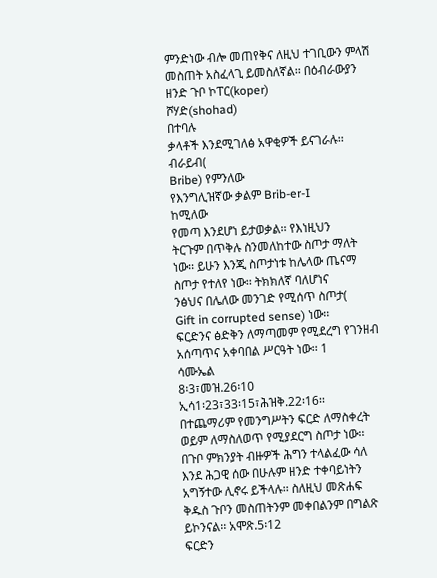ምንድነው ብሎ መጠየቅና ለዚህ ተገቢውን ምላሽ
መስጠት አስፈላጊ ይመስለኛል፡፡ በዕብራውያን
ዘንድ ጉቦ ኮፐር(koper)
ሾሃድ(shohad)
በተባሉ
ቃላቶች እንደሚገለፅ አዋቂዎች ይናገራሉ፡፡
ብራይብ(
Bribe) የምንለው
የእንግሊዝኛው ቃልም Brib-er-I
ከሚለው
የመጣ እንደሆነ ይታወቃል፡፡ የእነዚህን
ትርጉም በጥቅሉ ስንመለከተው ስጦታ ማለት
ነው፡፡ ይሁን እንጂ ስጦታነቱ ከሌላው ጤናማ
ስጦታ የተለየ ነው፡፡ ትክክለኛ ባለሆነና
ንፅህና በሌለው መንገድ የሚሰጥ ስጦታ(
Gift in corrupted sense) ነው፡፡
ፍርድንና ፅድቅን ለማጣመም የሚደረግ የገንዘብ
አሰጣጥና አቀባበል ሥርዓት ነው፡፡ 1
ሳሙኤል
8፡3፣መዝ.26፡10
ኢሳ1፡23፣33፡15፣ሕዝቅ.22፡16፡፡
በተጨማሪም የመንግሥትን ፍርድ ለማስቀረት
ወይም ለማስለወጥ የሚያደርግ ስጦታ ነው፡፡
በጉቦ ምክንያት ብዙዎች ሕግን ተላልፈው ሳለ
እንደ ሕጋዊ ሰው በሁሉም ዘንድ ተቀባይነትን
አግኝተው ሊኖሩ ይችላሉ፡፡ ስለዚህ መጽሐፍ
ቅዱስ ጉቦን መስጠትንም መቀበልንም በግልጽ
ይኮንናል፡፡ አሞጽ.5፡12
ፍርድን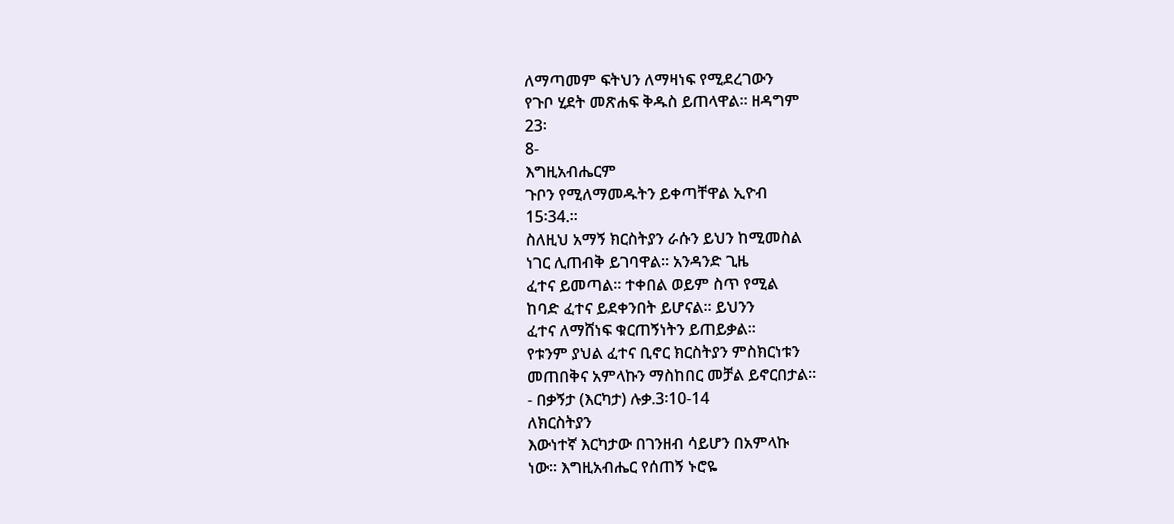ለማጣመም ፍትህን ለማዛነፍ የሚደረገውን
የጉቦ ሂደት መጽሐፍ ቅዱስ ይጠላዋል፡፡ ዘዳግም
23፡
8-
እግዚአብሔርም
ጉቦን የሚለማመዱትን ይቀጣቸዋል ኢዮብ
15፡34.፡፡
ስለዚህ አማኝ ክርስትያን ራሱን ይህን ከሚመስል
ነገር ሊጠብቅ ይገባዋል፡፡ አንዳንድ ጊዜ
ፈተና ይመጣል፡፡ ተቀበል ወይም ስጥ የሚል
ከባድ ፈተና ይደቀንበት ይሆናል፡፡ ይህንን
ፈተና ለማሸነፍ ቁርጠኝነትን ይጠይቃል፡፡
የቱንም ያህል ፈተና ቢኖር ክርስትያን ምስክርነቱን
መጠበቅና አምላኩን ማስከበር መቻል ይኖርበታል፡፡
- በቃኝታ (እርካታ) ሉቃ.3፡10-14
ለክርስትያን
እውነተኛ እርካታው በገንዘብ ሳይሆን በአምላኩ
ነው፡፡ እግዚአብሔር የሰጠኝ ኑሮዬ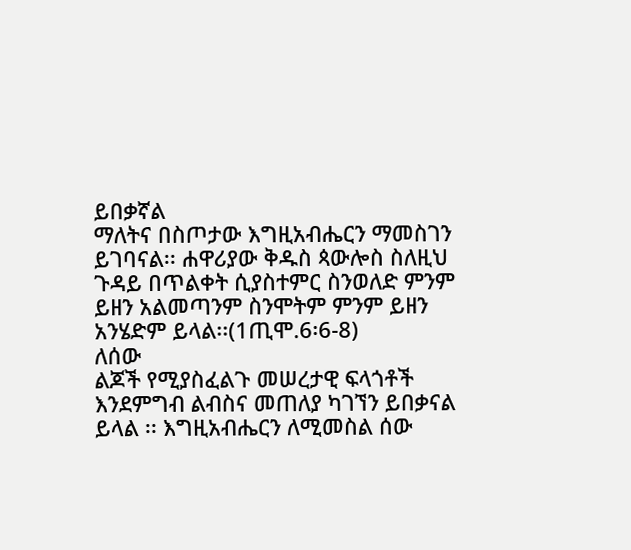ይበቃኛል
ማለትና በስጦታው እግዚአብሔርን ማመስገን
ይገባናል፡፡ ሐዋሪያው ቅዱስ ጳውሎስ ስለዚህ
ጉዳይ በጥልቀት ሲያስተምር ስንወለድ ምንም
ይዘን አልመጣንም ስንሞትም ምንም ይዘን
አንሄድም ይላል፡፡(1ጢሞ.6፡6-8)
ለሰው
ልጆች የሚያስፈልጉ መሠረታዊ ፍላጎቶች
እንደምግብ ልብስና መጠለያ ካገኘን ይበቃናል
ይላል ፡፡ እግዚአብሔርን ለሚመስል ሰው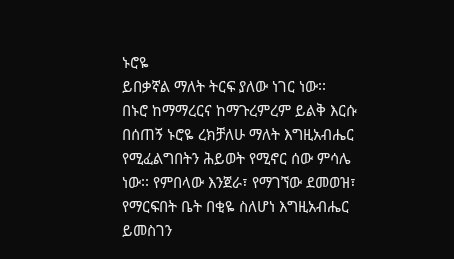ኑሮዬ
ይበቃኛል ማለት ትርፍ ያለው ነገር ነው፡፡
በኑሮ ከማማረርና ከማጉረምረም ይልቅ እርሱ
በሰጠኝ ኑሮዬ ረክቻለሁ ማለት እግዚአብሔር
የሚፈልግበትን ሕይወት የሚኖር ሰው ምሳሌ
ነው፡፡ የምበላው እንጀራ፣ የማገኘው ደመወዝ፣
የማርፍበት ቤት በቂዬ ስለሆነ እግዚአብሔር
ይመስገን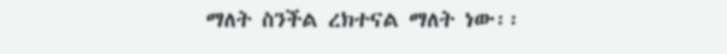ማለት ስንችል ረክተናል ማለት ነው፡፡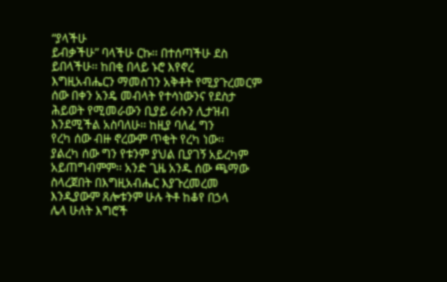“ያላችሁ
ይብቃችሁ” ባላችሁ ርኩ፡፡ በተሰጣችሁ ደስ
ይበላችሁ፡፡ ከበቂ በላይ ኑሮ እየኖረ
እግዚአብሔርን ማመስገን አቅቶት የሚያጉረመርም
ሰው በቀን አንዴ መብላት የተሳነውንና የደስታ
ሕይወት የሚመራውን ቢያይ ራሱን ሊታዝብ
እንደሚችል አስባለሁ፡፡ ከዚያ ባለፈ ግን
የረካ ሰው ብዙ ኖረውም ጥቂት የረካ ነው፡፡
ያልረካ ሰው ግን የቱንም ያህል ቢያገኝ አይረካም
አይጠግብምም፡፡ አንድ ጊዜ አንዱ ሰው ጫማው
ስላረጀበት በእግዚአብሔር እያጉረመረመ
እንዲያውም ጸሎቱንም ሁሉ ትቶ ከቆየ በኃላ
ሌላ ሁለት እግሮች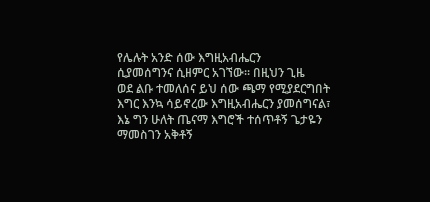የሌሉት አንድ ሰው እግዚአብሔርን
ሲያመሰግንና ሲዘምር አገኘው፡፡ በዚህን ጊዜ
ወደ ልቡ ተመለሰና ይህ ሰው ጫማ የሚያደርግበት
እግር እንኳ ሳይኖረው እግዚአብሔርን ያመሰግናል፣
እኔ ግን ሁለት ጤናማ እግሮች ተሰጥቶኝ ጌታዬን
ማመስገን አቅቶኝ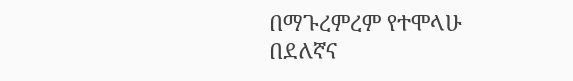በማጉረምረም የተሞላሁ
በደለኛና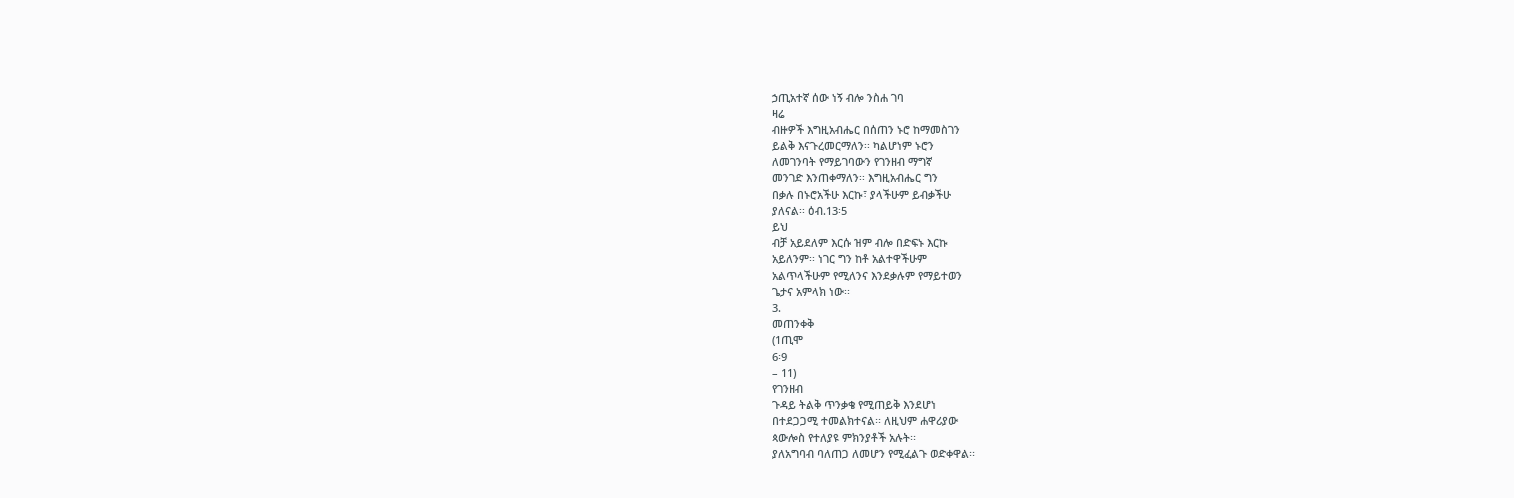ኃጢአተኛ ሰው ነኝ ብሎ ንስሐ ገባ
ዛሬ
ብዙዎች እግዚአብሔር በሰጠን ኑሮ ከማመስገን
ይልቅ እናጉረመርማለን፡፡ ካልሆነም ኑሮን
ለመገንባት የማይገባውን የገንዘብ ማግኛ
መንገድ እንጠቀማለን፡፡ እግዚአብሔር ግን
በቃሉ በኑሮአችሁ እርኩ፣ ያላችሁም ይብቃችሁ
ያለናል፡፡ ዕብ.13፡5
ይህ
ብቻ አይደለም እርሱ ዝም ብሎ በድፍኑ እርኩ
አይለንም፡፡ ነገር ግን ከቶ አልተዋችሁም
አልጥላችሁም የሚለንና እንደቃሉም የማይተወን
ጌታና አምላክ ነው፡፡
3.
መጠንቀቅ
(1ጢሞ
6፡9
– 11)
የገንዘብ
ጉዳይ ትልቅ ጥንቃቄ የሚጠይቅ እንደሆነ
በተደጋጋሚ ተመልክተናል፡፡ ለዚህም ሐዋሪያው
ጳውሎስ የተለያዩ ምክንያቶች አሉት፡፡
ያለአግባብ ባለጠጋ ለመሆን የሚፈልጉ ወድቀዋል፡፡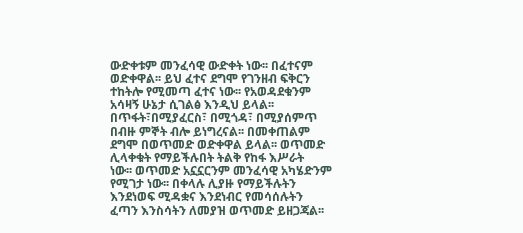ውድቀቱም መንፈሳዊ ውድቀት ነው፡፡ በፈተናም
ወድቀዋል፡፡ ይህ ፈተና ደግሞ የገንዘብ ፍቅርን
ተከትሎ የሚመጣ ፈተና ነው፡፡ የአወዳደቁንም
አሳዛኝ ሁኔታ ሲገልፅ እንዲህ ይላል፡፡
በጥፋት፣በሚያፈርስ፣ በሚጎዳ፣ በሚያሰምጥ
በብዙ ምኞት ብሎ ይነግረናል፡፡ በመቀጠልም
ደግሞ በወጥመድ ወድቀዋል ይላል፡፡ ወጥመድ
ሊላቀቁት የማይችሉበት ትልቅ የከፋ እሥራት
ነው፡፡ ወጥመድ አኗኗርንም መንፈሳዊ አካሄድንም
የሚገታ ነው፡፡ በቀላሉ ሊያዙ የማይችሉትን
እንደነወፍ ሚዳቋና እንደነብር የመሳሰሉትን
ፈጣን እንስሳትን ለመያዝ ወጥመድ ይዘጋጃል፡፡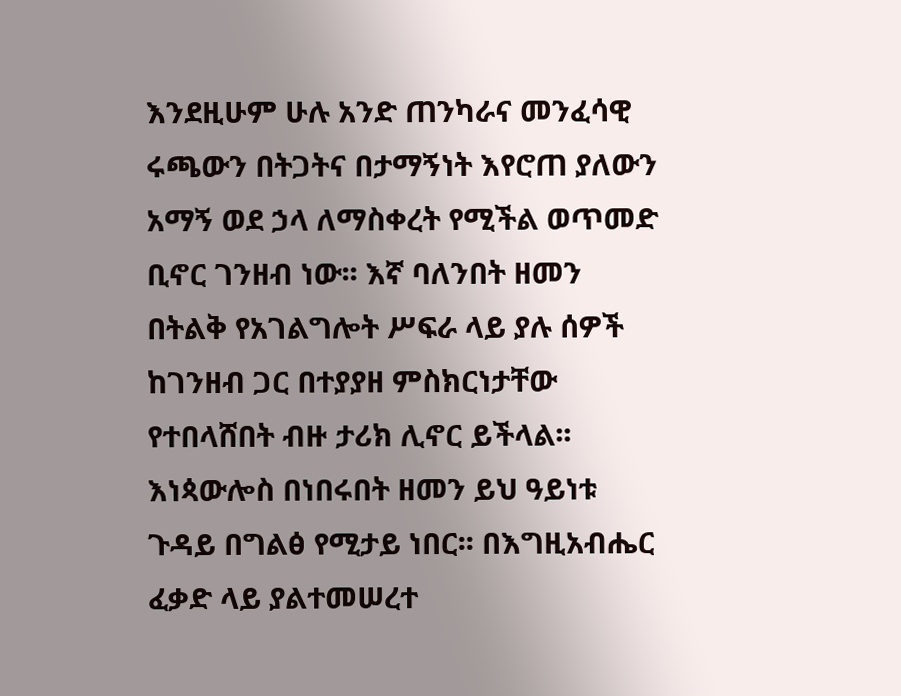እንደዚሁም ሁሉ አንድ ጠንካራና መንፈሳዊ
ሩጫውን በትጋትና በታማኝነት እየሮጠ ያለውን
አማኝ ወደ ኃላ ለማስቀረት የሚችል ወጥመድ
ቢኖር ገንዘብ ነው፡፡ እኛ ባለንበት ዘመን
በትልቅ የአገልግሎት ሥፍራ ላይ ያሉ ሰዎች
ከገንዘብ ጋር በተያያዘ ምስክርነታቸው
የተበላሸበት ብዙ ታሪክ ሊኖር ይችላል፡፡
እነጳውሎስ በነበሩበት ዘመን ይህ ዓይነቱ
ጉዳይ በግልፅ የሚታይ ነበር፡፡ በእግዚአብሔር
ፈቃድ ላይ ያልተመሠረተ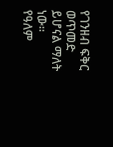የገንዘብ ፍቅር ወጥመድ
ይሆናል ማለት ነው፡፡
የዓለም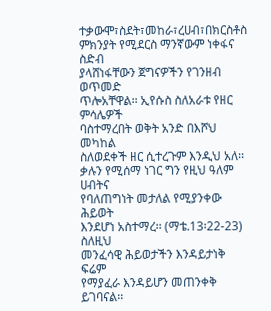ተቃውሞ፣ስደት፣መከራ፣ረሀብ፣በክርስቶስ
ምክንያት የሚደርስ ማንኛውም ነቀፋና ስድብ
ያላሸነፋቸውን ጀግናዎችን የገንዘብ ወጥመድ
ጥሎአቸዋል፡፡ ኢየሱስ ስለአራቱ የዘር ምሳሌዎች
ባስተማረበት ወቅት አንድ በእሾህ መካከል
ስለወደቀች ዘር ሲተረጉም እንዲህ አለ፡፡
ቃሉን የሚሰማ ነገር ግን የዚህ ዓለም ሀብትና
የባለጠግነት መታለል የሚያንቀው ሕይወት
እንደሆነ አስተማረ፡፡ (ማቴ.13፡22-23)
ስለዚህ
መንፈሳዊ ሕይወታችን እንዳይታነቅ ፍሬም
የማያፈራ እንዳይሆን መጠንቀቅ ይገባናል፡፡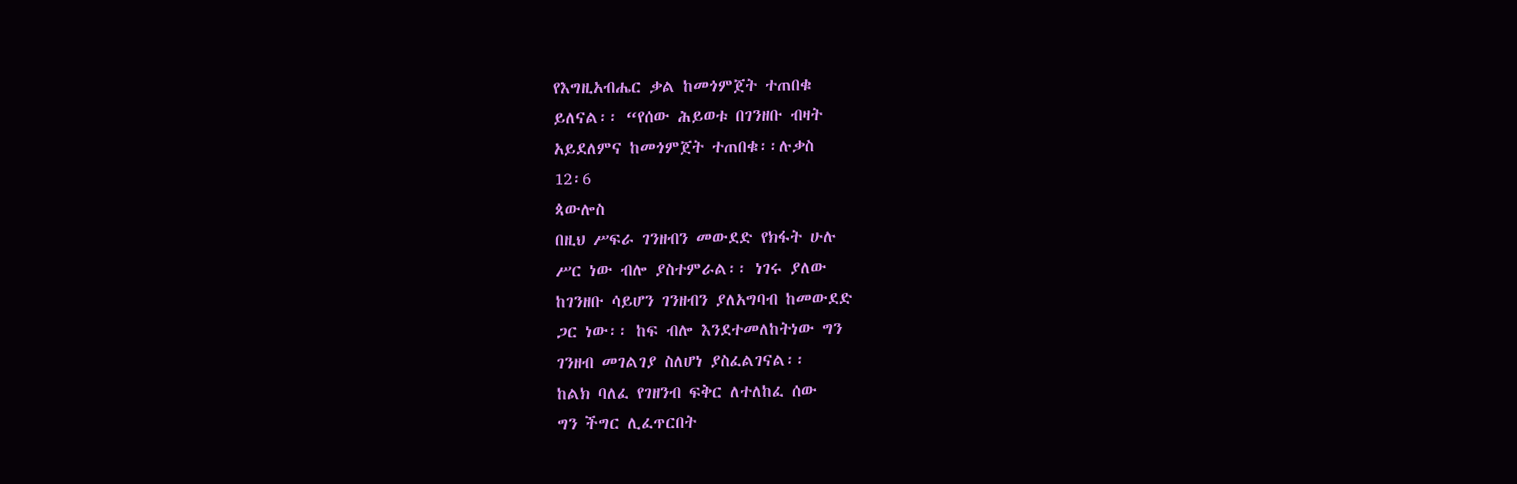የእግዚአብሔር ቃል ከመጎምጀት ተጠበቁ
ይለናል፡፡ “የሰው ሕይወቱ በገንዘቡ ብዛት
አይደለምና ከመጎምጀት ተጠበቁ፡፡ሉቃስ
12፡6
ጳውሎስ
በዚህ ሥፍራ ገንዘብን መውደድ የክፋት ሁሉ
ሥር ነው ብሎ ያስተምራል፡፡ ነገሩ ያለው
ከገንዘቡ ሳይሆን ገንዘብን ያለአግባብ ከመውደድ
ጋር ነው፡፡ ከፍ ብሎ እንደተመለከትነው ግን
ገንዘብ መገልገያ ስለሆነ ያስፈልገናል፡፡
ከልክ ባለፈ የገዘንብ ፍቅር ለተለከፈ ሰው
ግን ችግር ሊፈጥርበት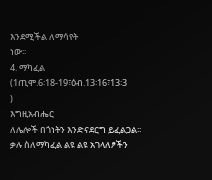እንደሚችል ለማሳየት
ነው፡፡
4. ማካፈል
(1ጢሞ.6፡18-19፣ዕብ.13፡16፣13፡3
)
እግዚአብሔር
ለሌሎች በጎነትን እንድናደርግ ይፈልጋል፡፡
ቃሉ ስለማካፈል ልዩ ልዩ አገላለፆችን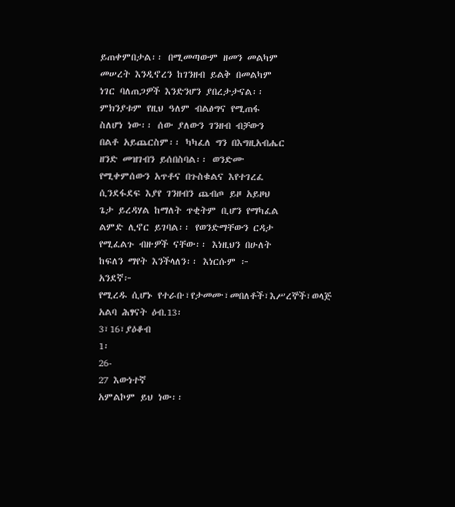ይጠቀምበታል፡፡ በሚመጣውም ዘመን መልካም
መሠረት እንዲኖረን ከገንዘብ ይልቅ በመልካም
ነገር ባለጠጋዎች እንድንሆን ያበረታታናል፡፡
ምክንያቱም የዚህ ዓለም ብልፅግና የሚጠፋ
ስለሆነ ነው፡፡ ሰው ያለውን ገንዘብ ብቻውን
በልቶ አይጨርስም፡፡ ካካፈለ ግን በእግዚአብሔር
ዘንድ መዝገብን ይሰበስባል፡፡ ወንድሙ
የሚቀምሰውን አጥቶና በጉስቁልና እየተገረፈ
ሲንደፋደፍ እያየ ገንዘብን ጨብጦ ይዞ አይዞህ
ጌታ ይረዳሃል ከማለት ጥቂትም ቢሆን የማካፈል
ልምድ ሊኖር ይገባል፡፡ የወንድማቸውን ርዳታ
የሚፈልጉ ብዙዎች ናቸው፡፡ እነዚህን በሁለት
ከፍለን ማየት እንችላለን፡፡ እነርሱም ፦
አንደኛ፦
የሚረዱ ሲሆኑ የተራቡ፣የታመሙ፣መበለቶች፣እሥረኞች፣ወላጅ
አልባ ሕፃናት ዕብ.13፡
3፣16፣ያዕቆብ
1፡
26-
27 እውነተኛ
አምልኮም ይህ ነው፡፡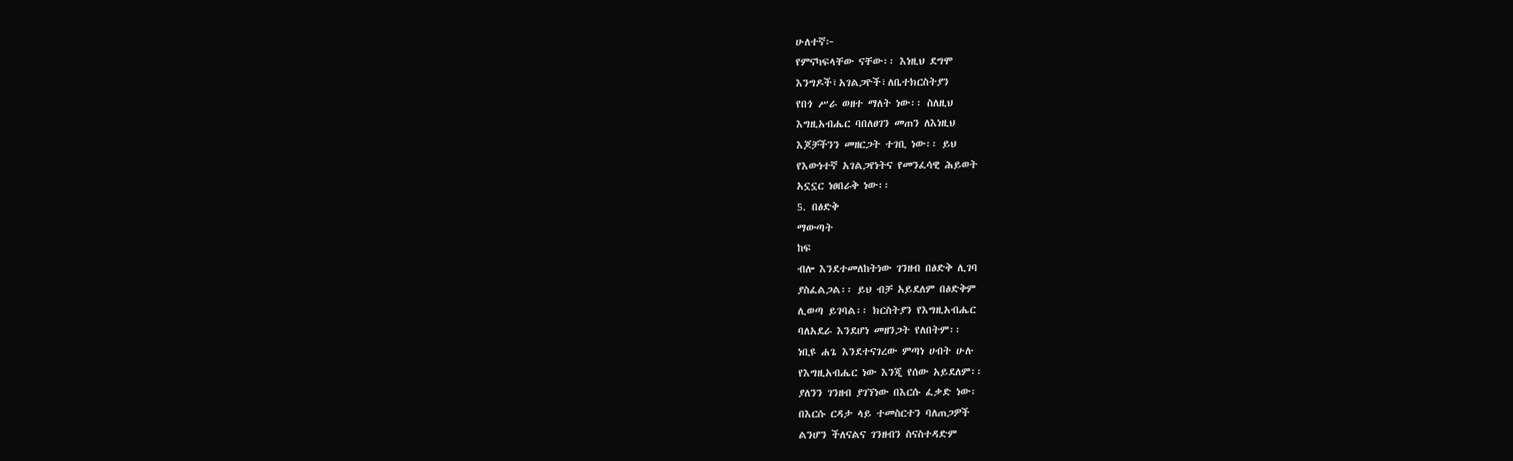ሁለተኛ፦
የምናካፍላቸው ናቸው፡፡ እነዚህ ደግሞ
እንግዶች፣አገልጋዮች፣ለቤተክርስትያን
የበጎ ሥራ ወዘተ ማለት ነው፡፡ ስለዚህ
እግዚአብሔር ባበለፀገን መጠን ለእነዚህ
እጆቻችንን መዘርጋት ተገቢ ነው፡፡ ይህ
የእውነተኛ አገልጋየነትና የመንፈሳዊ ሕይወት
አኗኗር ነፀበራቅ ነው፡፡
5. በፅድቅ
ማውጣት
ከፍ
ብሎ እንደተመለከትነው ገንዘብ በፅድቅ ሊገባ
ያስፈልጋል፡፡ ይህ ብቻ አይደለም በፅድቅም
ሊወጣ ይገባል፡፡ ክርስትያን የእግዚአብሔር
ባለአደራ እንደሆነ መዘንጋት የለበትም፡፡
ነቢዩ ሐጌ እንደተናገረው ምጣነ ሀብት ሁሉ
የእግዚአብሔር ነው እንጂ የሰው አይደለም፡፡
ያለንን ገንዘብ ያገኘነው በእርሱ ፈቃድ ነው፡
በእርሱ ርዳታ ላይ ተመስርተን ባለጠጋዎች
ልንሆን ችለናልና ገንዘብን ስናስተዳድም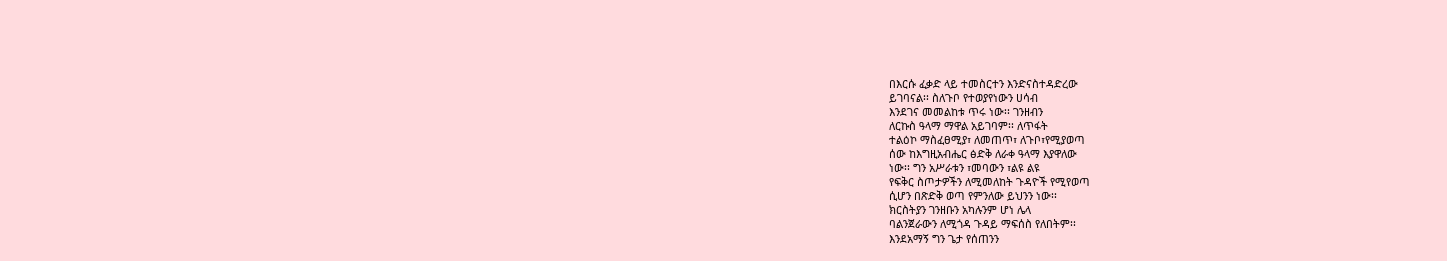በእርሱ ፈቃድ ላይ ተመስርተን እንድናስተዳድረው
ይገባናል፡፡ ስለጉቦ የተወያየነውን ሀሳብ
እንደገና መመልከቱ ጥሩ ነው፡፡ ገንዘብን
ለርኩስ ዓላማ ማዋል አይገባም፡፡ ለጥፋት
ተልዕኮ ማስፈፀሚያ፣ ለመጠጥ፣ ለጉቦ፣የሚያወጣ
ሰው ከእግዚአብሔር ፅድቅ ለራቀ ዓላማ እያዋለው
ነው፡፡ ግን አሥራቱን ፣መባውን ፣ልዩ ልዩ
የፍቅር ስጦታዎችን ለሚመለከት ጉዳዮች የሚየወጣ
ሲሆን በጽድቅ ወጣ የምንለው ይህንን ነው፡፡
ክርስትያን ገንዘቡን አካሉንም ሆነ ሌላ
ባልንጀራውን ለሚጎዳ ጉዳይ ማፍሰስ የለበትም፡፡
እንደአማኝ ግን ጌታ የሰጠንን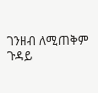ገንዘብ ለሚጠቅም
ጉዳይ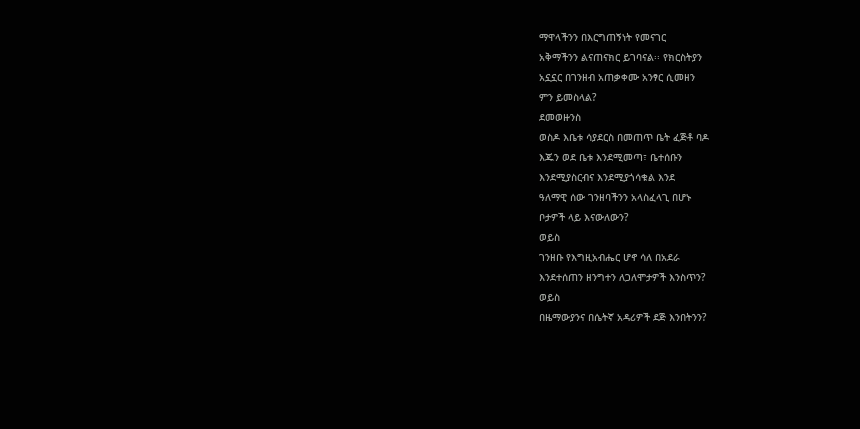ማዋላችንን በእርግጠኝነት የመናገር
አቅማችንን ልናጠናክር ይገባናል፡፡ የክርስትያን
አኗኗር በገንዘብ አጠቃቀሙ አንፃር ሲመዘን
ምን ይመስላል?
ደመወዙንስ
ወስዶ እቤቱ ሳያደርስ በመጠጥ ቤት ፈጅቶ ባዶ
እጁን ወደ ቤቱ እንደሚመጣ፣ ቤተሰቡን
እንደሚያስርብና እንደሚያጎሳቁል እንደ
ዓለማዊ ሰው ገንዘባችንን አላስፈላጊ በሆኑ
ቦታዎች ላይ እናውለውን?
ወይስ
ገንዘቡ የእግዚአብሔር ሆኖ ሳለ በአደራ
እንደተሰጠን ዘንግተን ለጋለሞታዎች እንስጥን?
ወይስ
በዜማውያንና በሴትኛ አዳሪዎች ደጅ እንበትንን?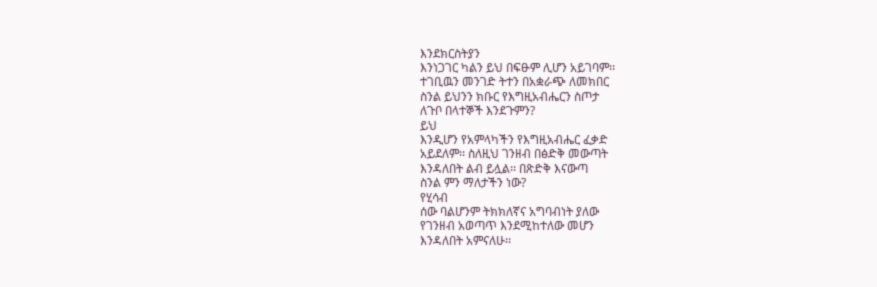እንደክርስትያን
እንነጋገር ካልን ይህ በፍፁም ሊሆን አይገባም፡፡
ተገቢዉን መንገድ ትተን በአቋራጭ ለመክበር
ስንል ይህንን ክቡር የእግዚአብሔርን ስጦታ
ለጉቦ በላተኞች እንደጉምን?
ይህ
እንዲሆን የአምላካችን የእግዚአብሔር ፈቃድ
አይደለም፡፡ ስለዚህ ገንዘብ በፅድቅ መውጣት
እንዳለበት ልብ ይሏል፡፡ በጽድቅ እናውጣ
ስንል ምን ማለታችን ነው?
የሂሳብ
ሰው ባልሆንም ትክክለኛና አግባብነት ያለው
የገንዘብ አወጣጥ እንደሚከተለው መሆን
እንዳለበት አምናለሁ፡፡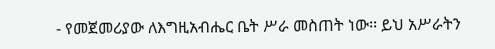- የመጀመሪያው ለእግዚአብሔር ቤት ሥራ መስጠት ነው፡፡ ይህ አሥራትን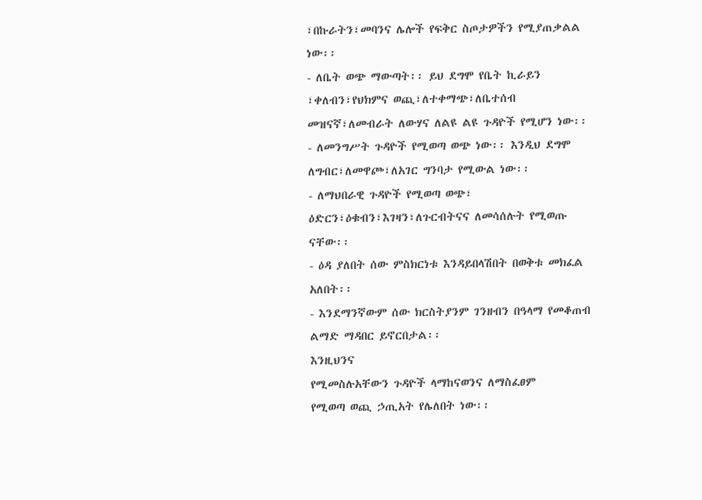፣በኩራትን፣መባንና ሌሎች የፍቅር ስጦታዎችን የሚያጠቃልል ነው፡፡
- ለቤት ወጭ ማውጣት፡፡ ይህ ደግሞ የቤት ኪራይን ፣ቀለብን፣የህክምና ወጪ፣ለተቀማጭ፣ለቤተሰብ መዝናኛ፣ለመብራት ለውሃና ለልዩ ልዩ ጉዳዮች የሚሆን ነው፡፡
- ለመንግሥት ጉዳዮች የሚወጣ ወጭ ነው፡፡ እንዲህ ደግሞ ለግብር፣ለመዋጮ፣ለአገር ግንባታ የሚውል ነው፡፡
- ለማህበራዊ ጉዳዮች የሚወጣ ወጭ፣ ዕድርን፣ዕቁብን፣እገዛን፣ለጉርብትናና ለመሳሰሉት የሚወጡ ናቸው፡፡
- ዕዳ ያለበት ሰው ምስክርነቱ እንዳይበላሽበት በወቅቱ መክፈል አለበት፡፡
- እንደማንኛውም ሰው ክርስትያንም ገንዘብን በዓላማ የመቆጠብ ልማድ ማዳበር ይኖርበታል፡፡
እንዚህንና
የሚመስሉአቸውን ጉዳዮች ላማከናወንና ለማስፈፀም
የሚወጣ ወጪ ኃጢአት የሌለበት ነው፡፡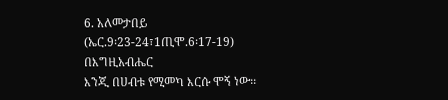6. አለመታበይ
(ኤር.9፡23-24፣1ጢሞ.6፡17-19)
በእግዚአብሔር
እንጂ በሀብቱ የሚመካ እርሱ ሞኝ ነው፡፡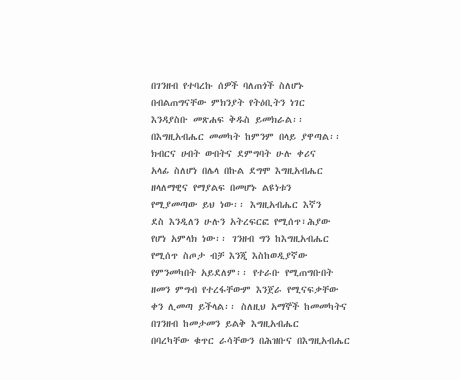በገንዘብ የተባረኩ ሰዎች ባለጠጎች ስለሆኑ
በብልጠግናቸው ምክንያት የትዕቢትን ነገር
እንዳያስቡ መጽሐፍ ቅዱስ ይመክራል፡፡
በእግዚአብሔር መመካት ከምንም በላይ ያዋጣል፡፡
ክብርና ሀብት ውበትና ደምግባት ሁሉ ቀሪና
አላፊ ስለሆነ በሌላ በኩል ደግሞ እግዚአብሔር
ዘላለማዊና የማያልፍ በመሆኑ ልዩነቱን
የሚያመጣው ይህ ነው፡፡ እግዚአብሔር እኛን
ደስ እንዲለን ሁሉን አትረፍርፎ የሚሰጥ፣ሕያው
የሆነ አምላክ ነው፡፡ ገንዘብ ግን ከእግዚአብሔር
የሚሰጥ ስጦታ ብቻ እንጂ እስከወዲያኛው
የምንመካበት አይደለም፡፡ የተራቡ የሚጠግቡበት
ዘመን ምግብ የተረፋቸውም እንጀራ የሚናፍቃቸው
ቀን ሊመጣ ይችላል፡፡ ስለዚህ አማኞች ከመመካትና
በገንዘብ ከመታመን ይልቅ እግዚአብሔር
በባረካቸው ቁጥር ራሳቸውን በሕዝቡና በእግዚአብሔር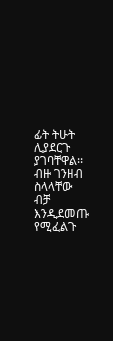ፊት ትሁት ሊያደርጉ ያገባቸዋል፡፡ ብዙ ገንዘብ
ስላላቸው ብቻ እንዲደመጡ የሚፈልጉ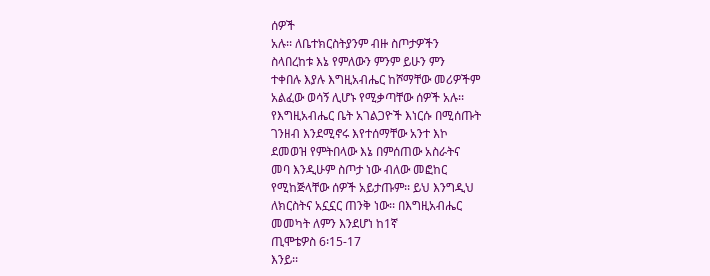ሰዎች
አሉ፡፡ ለቤተክርስትያንም ብዙ ስጦታዎችን
ስላበረከቱ እኔ የምለውን ምንም ይሁን ምን
ተቀበሉ እያሉ እግዚአብሔር ከሾማቸው መሪዎችም
አልፈው ወሳኝ ሊሆኑ የሚቃጣቸው ሰዎች አሉ፡፡
የእግዚአብሔር ቤት አገልጋዮች እነርሱ በሚሰጡት
ገንዘብ እንደሚኖሩ እየተሰማቸው አንተ እኮ
ደመወዝ የምትበላው እኔ በምሰጠው አስራትና
መባ እንዲሁም ስጦታ ነው ብለው መፎከር
የሚከጅላቸው ሰዎች አይታጡም፡፡ ይህ እንግዲህ
ለክርስትና አኗኗር ጠንቅ ነው፡፡ በእግዚአብሔር
መመካት ለምን እንደሆነ ከ1ኛ
ጢሞቴዎስ 6፡15-17
እንይ፡፡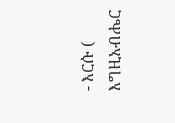- እርሱ ( እግዚአብሔር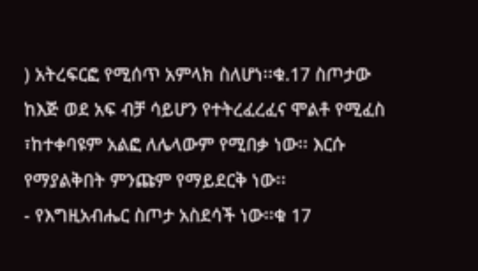) አትረፍርፎ የሚሰጥ አምላክ ስለሆነ፡፡ቁ.17 ስጦታው ከእጅ ወደ አፍ ብቻ ሳይሆን የተትረፈረፈና ሞልቶ የሚፈስ ፣ከተቀባዩም አልፎ ለሌላውም የሚበቃ ነው፡፡ እርሱ የማያልቅበት ምንጩም የማይደርቅ ነው፡፡
- የእግዚአብሔር ስጦታ አስደሳች ነው፡፡ቁ 17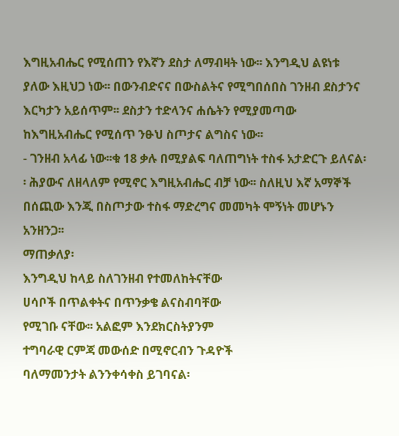እግዚአብሔር የሚሰጠን የእኛን ደስታ ለማብዛት ነው፡፡ እንግዲህ ልዩነቱ ያለው እዚህጋ ነው፡፡ በውንብድናና በውስልትና የሚግበሰበስ ገንዘብ ደስታንና እርካታን አይሰጥም፡፡ ደስታን ተድላንና ሐሴትን የሚያመጣው ከእግዚአብሔር የሚሰጥ ንፁህ ስጦታና ልግስና ነው፡፡
- ገንዘብ አላፊ ነው፡፡ቁ 18 ቃሉ በሚያልፍ ባለጠግነት ተስፋ አታድርጉ ይለናል፡፡ ሕያውና ለዘላለም የሚኖር እግዚአብሔር ብቻ ነው፡፡ ስለዚህ እኛ አማኞች በሰጪው እንጂ በስጦታው ተስፋ ማድረግና መመካት ሞኝነት መሆኑን አንዘንጋ፡፡
ማጠቃለያ፡
እንግዲህ ከላይ ስለገንዘብ የተመለከትናቸው
ሀሳቦች በጥልቀትና በጥንቃቄ ልናስብባቸው
የሚገቡ ናቸው፡፡ አልፎም እንደክርስትያንም
ተግባራዊ ርምጃ መውሰድ በሚኖርብን ጉዳዮች
ባለማመንታት ልንንቀሳቀስ ይገባናል፡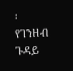፡
የገንዘብ ጉዳይ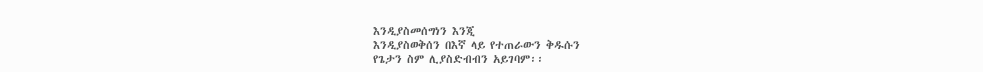እንዲያስመሰግነን እንጂ
እንዲያስወቅሰን በእኛ ላይ የተጠራውን ቅዱሱን
የጌታን ስም ሊያስድብብን አይገባም፡፡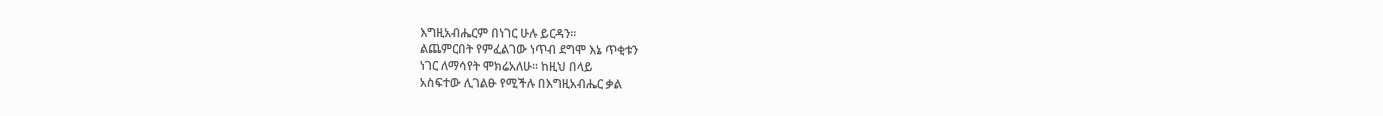እግዚአብሔርም በነገር ሁሉ ይርዳን፡፡
ልጨምርበት የምፈልገው ነጥብ ደግሞ እኔ ጥቂቱን
ነገር ለማሳየት ሞክሬአለሁ፡፡ ከዚህ በላይ
አስፍተው ሊገልፁ የሚችሉ በእግዚአብሔር ቃል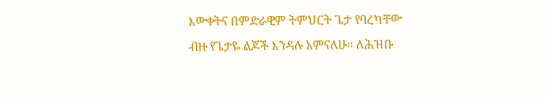እውቀትና በምድራዊም ትምህርት ጌታ የባረካቸው
ብዙ የጌታዬ ልጆች እንዳሉ አምናለሁ፡፡ ለሕዝቡ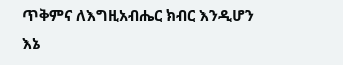ጥቅምና ለእግዚአብሔር ክብር እንዲሆን እኔ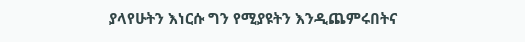ያላየሁትን እነርሱ ግን የሚያዩትን እንዲጨምሩበትና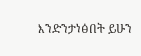እንድንታነፅበት ይሁን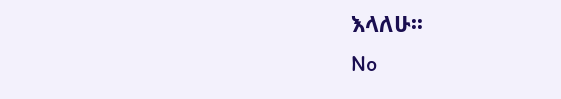እላለሁ፡፡
No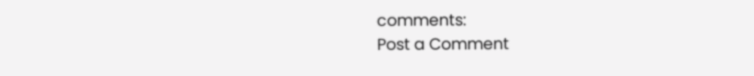comments:
Post a Comment